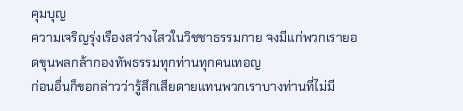คุมบุญ
ความเจริญรุ่งเรืองสว่างไสวในวิชชาธรรมกาย จงมีแก่พวกเรายอดขุนพลกล้ากองทัพธรรมทุกท่านทุกคนเทอญ
ก่อนอื่นก็ขอกล่าวว่ารู้สึกเสียดายแทนพวกเราบางท่านที่ไม่มี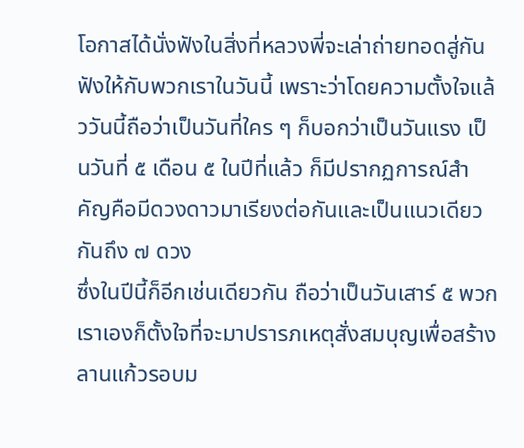โอกาสได้นั่งฟังในสิ่งที่หลวงพี่จะเล่าถ่ายทอดสู่กันฟังให้กับพวกเราในวันนี้ เพราะว่าโดยความตั้งใจแล้ววันนี้ถือว่าเป็นวันที่ใคร ๆ ก็บอกว่าเป็นวันแรง เป็นวันที่ ๕ เดือน ๕ ในปีที่แล้ว ก็มีปรากฏการณ์สำคัญคือมีดวงดาวมาเรียงต่อกันและเป็นแนวเดียวกันถึง ๗ ดวง
ซึ่งในปีนี้ก็อีกเช่นเดียวกัน ถือว่าเป็นวันเสาร์ ๕ พวกเราเองก็ตั้งใจที่จะมาปรารภเหตุสั่งสมบุญเพื่อสร้างลานแก้วรอบม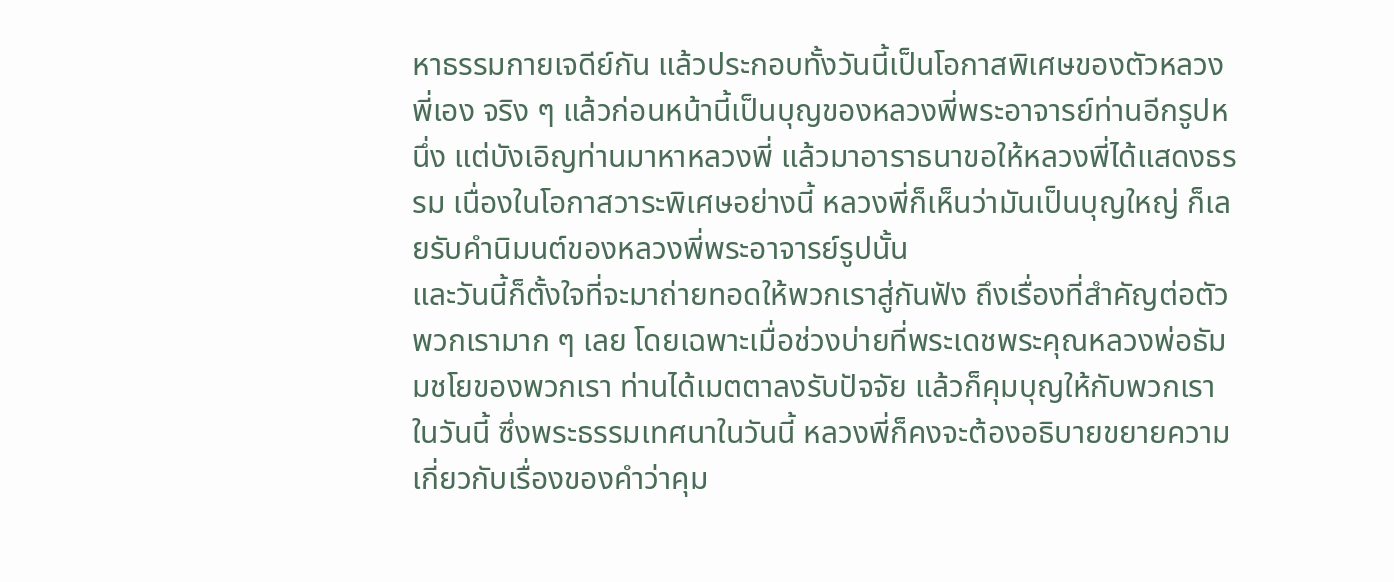หาธรรมกายเจดีย์กัน แล้วประกอบทั้งวันนี้เป็นโอกาสพิเศษของตัวหลวงพี่เอง จริง ๆ แล้วก่อนหน้านี้เป็นบุญของหลวงพี่พระอาจารย์ท่านอีกรูปหนึ่ง แต่บังเอิญท่านมาหาหลวงพี่ แล้วมาอาราธนาขอให้หลวงพี่ได้แสดงธรรม เนื่องในโอกาสวาระพิเศษอย่างนี้ หลวงพี่ก็เห็นว่ามันเป็นบุญใหญ่ ก็เลยรับคำนิมนต์ของหลวงพี่พระอาจารย์รูปนั้น
และวันนี้ก็ตั้งใจที่จะมาถ่ายทอดให้พวกเราสู่กันฟัง ถึงเรื่องที่สำคัญต่อตัวพวกเรามาก ๆ เลย โดยเฉพาะเมื่อช่วงบ่ายที่พระเดชพระคุณหลวงพ่อธัมมชโยของพวกเรา ท่านได้เมตตาลงรับปัจจัย แล้วก็คุมบุญให้กับพวกเราในวันนี้ ซึ่งพระธรรมเทศนาในวันนี้ หลวงพี่ก็คงจะต้องอธิบายขยายความเกี่ยวกับเรื่องของคำว่าคุม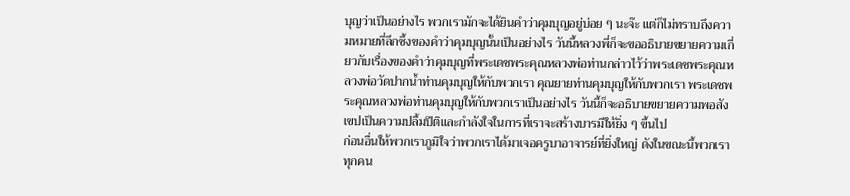บุญว่าเป็นอย่างไร พวกเรามักจะได้ยินคำว่าคุมบุญอยู่บ่อย ๆ นะจ๊ะ แต่ก็ไม่ทราบถึงความหมายที่ลึกซึ้งของคำว่าคุมบุญนั้นเป็นอย่างไร วันนี้หลวงพี่ก็จะขออธิบายขยายความเกี่ยวกับเรื่องของคำว่าคุมบุญที่พระเดชพระคุณหลวงพ่อท่านกล่าวไว้ว่าพระเดชพระคุณหลวงพ่อวัดปากน้ำท่านคุมบุญให้กับพวกเรา คุณยายท่านคุมบุญให้กับพวกเรา พระเดชพระคุณหลวงพ่อท่านคุมบุญให้กับพวกเราเป็นอย่างไร วันนี้ก็จะอธิบายขยายความพอสังเขปเป็นความปลื้มปีติและกำลังใจในการที่เราจะสร้างบารมีให้ยิ่ง ๆ ขึ้นไป
ก่อนอื่นให้พวกเราภูมิใจว่าพวกเราได้มาเจอครูบาอาจารย์ที่ยิ่งใหญ่ ดังในขณะนี้พวกเราทุกคน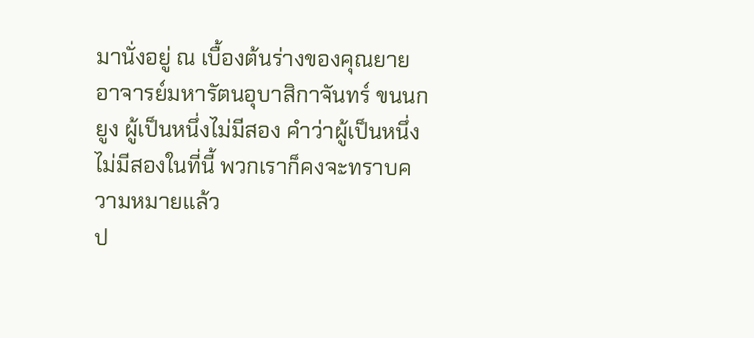มานั่งอยู่ ณ เบื้องต้นร่างของคุณยายอาจารย์มหารัตนอุบาสิกาจันทร์ ขนนกยูง ผู้เป็นหนึ่งไม่มีสอง คำว่าผู้เป็นหนึ่งไม่มีสองในที่นี้ พวกเราก็คงจะทราบความหมายแล้ว
ป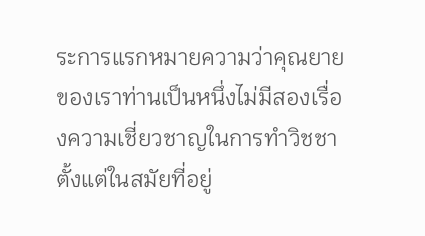ระการแรกหมายความว่าคุณยายของเราท่านเป็นหนึ่งไม่มีสองเรื่องความเชี่ยวชาญในการทำวิชชา ตั้งแต่ในสมัยที่อยู่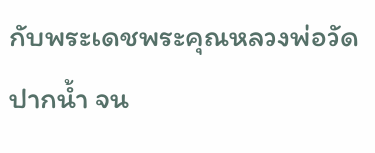กับพระเดชพระคุณหลวงพ่อวัดปากน้ำ จน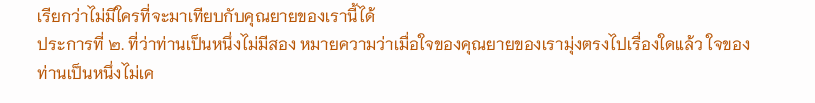เรียกว่าไม่มีใครที่จะมาเทียบกับคุณยายของเรานี้ได้
ประการที่ ๒. ที่ว่าท่านเป็นหนึ่งไม่มีสอง หมายความว่าเมื่อใจของคุณยายของเรามุ่งตรงไปเรื่องใดแล้ว ใจของท่านเป็นหนึ่งไม่เค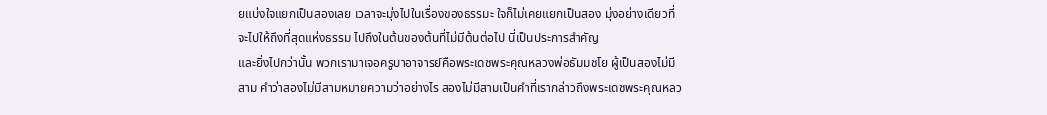ยแบ่งใจแยกเป็นสองเลย เวลาจะมุ่งไปในเรื่องของธรรมะ ใจก็ไม่เคยแยกเป็นสอง มุ่งอย่างเดียวที่จะไปให้ถึงที่สุดแห่งธรรม ไปถึงในต้นของต้นที่ไม่มีต้นต่อไป นี่เป็นประการสำคัญ
และยิ่งไปกว่านั้น พวกเรามาเจอครูบาอาจารย์คือพระเดชพระคุณหลวงพ่อธัมมชโย ผู้เป็นสองไม่มีสาม คำว่าสองไม่มีสามหมายความว่าอย่างไร สองไม่มีสามเป็นคำที่เรากล่าวถึงพระเดชพระคุณหลว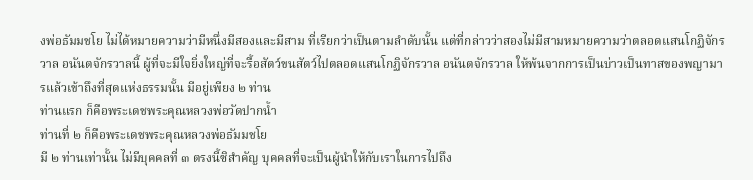งพ่อธัมมชโย ไม่ได้หมายความว่ามีหนึ่งมีสองและมีสาม ที่เรียกว่าเป็นตามลำดับนั้น แต่ที่กล่าวว่าสองไม่มีสามหมายความว่าตลอดแสนโกฏิจักรวาล อนันตจักรวาลนี้ ผู้ที่จะมีใจยิ่งใหญ่ที่จะรื้อสัตว์ขนสัตว์ไปตลอดแสนโกฏิจักรวาล อนันตจักรวาล ให้พ้นจากการเป็นบ่าวเป็นทาสของพญามารแล้วเข้าถึงที่สุดแห่งธรรมนั้น มีอยู่เพียง ๒ ท่าน
ท่านแรก ก็คือพระเดชพระคุณหลวงพ่อวัดปากน้ำ
ท่านที่ ๒ ก็คือพระเดชพระคุณหลวงพ่อธัมมชโย
มี ๒ ท่านเท่านั้น ไม่มีบุคคลที่ ๓ ตรงนี้ซิสำคัญ บุคคลที่จะเป็นผู้นำให้กับเราในการไปถึง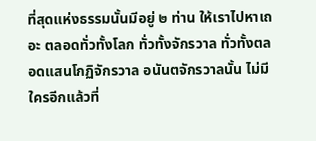ที่สุดแห่งธรรมนั้นมีอยู่ ๒ ท่าน ให้เราไปหาเถอะ ตลอดทั่วทั้งโลก ทั่วทั้งจักรวาล ทั่วทั้งตลอดแสนโกฏิจักรวาล อนันตจักรวาลนั้น ไม่มีใครอีกแล้วที่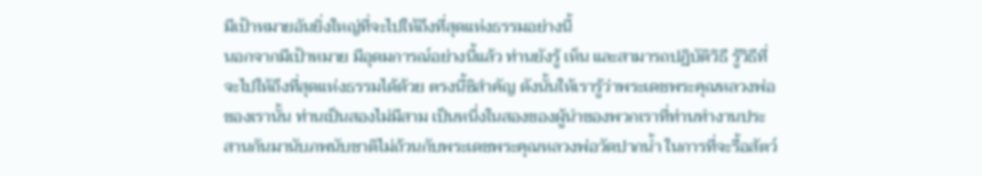มีเป้าหมายอันยิ่งใหญ่ที่จะไปให้ถึงที่สุดแห่งธรรมอย่างนี้
นอกจากมีเป้าหมาย มีอุดมการณ์อย่างนี้แล้ว ท่านยังรู้ เห็น และสามารถปฏิบัติวิธี รู้วิธีที่จะไปให้ถึงที่สุดแห่งธรรมได้ด้วย ตรงนี้ซิสำคัญ ดังนั้นให้เรารู้ว่าพระเดชพระคุณหลวงพ่อของเรานั้น ท่านเป็นสองไม่มีสาม เป็นหนึ่งในสองของผู้นำของพวกเราที่ท่านทำงานประสานกันมานับภพนับชาติไม่ถ้วนกับพระเดชพระคุณหลวงพ่อวัดปากน้ำ ในการที่จะรื้อสัตว์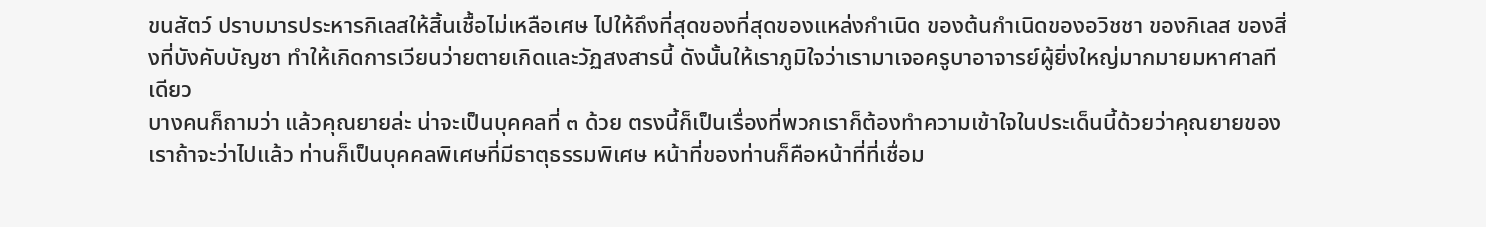ขนสัตว์ ปราบมารประหารกิเลสให้สิ้นเชื้อไม่เหลือเศษ ไปให้ถึงที่สุดของที่สุดของแหล่งกำเนิด ของต้นกำเนิดของอวิชชา ของกิเลส ของสิ่งที่บังคับบัญชา ทำให้เกิดการเวียนว่ายตายเกิดและวัฏสงสารนี้ ดังนั้นให้เราภูมิใจว่าเรามาเจอครูบาอาจารย์ผู้ยิ่งใหญ่มากมายมหาศาลทีเดียว
บางคนก็ถามว่า แล้วคุณยายล่ะ น่าจะเป็นบุคคลที่ ๓ ด้วย ตรงนี้ก็เป็นเรื่องที่พวกเราก็ต้องทำความเข้าใจในประเด็นนี้ด้วยว่าคุณยายของเราถ้าจะว่าไปแล้ว ท่านก็เป็นบุคคลพิเศษที่มีธาตุธรรมพิเศษ หน้าที่ของท่านก็คือหน้าที่ที่เชื่อม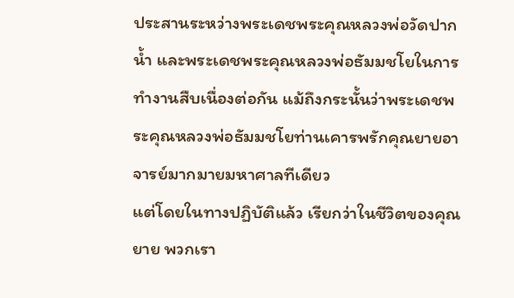ประสานระหว่างพระเดชพระคุณหลวงพ่อวัดปากน้ำ และพระเดชพระคุณหลวงพ่อธัมมชโยในการทำงานสืบเนื่องต่อกัน แม้ถึงกระนั้นว่าพระเดชพระคุณหลวงพ่อธัมมชโยท่านเคารพรักคุณยายอาจารย์มากมายมหาศาลทีเดียว
แต่โดยในทางปฏิบัติแล้ว เรียกว่าในชีวิตของคุณยาย พวกเรา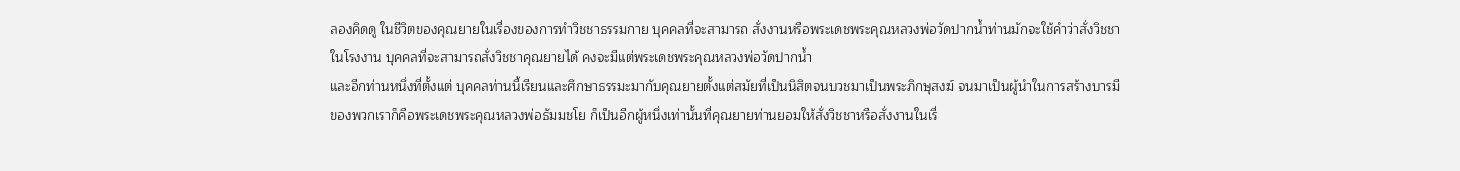ลองคิดดู ในชีวิตของคุณยายในเรื่องของการทำวิชชาธรรมกาย บุคคลที่จะสามารถ สั่งงานหรือพระเดชพระคุณหลวงพ่อวัดปากน้ำท่านมักจะใช้คำว่าสั่งวิชชาในโรงงาน บุคคลที่จะสามารถสั่งวิชชาคุณยายได้ คงจะมีแต่พระเดชพระคุณหลวงพ่อวัดปากน้ำ
และอีกท่านหนึ่งที่ตั้งแต่ บุคคลท่านนี้เรียนและศึกษาธรรมะมากับคุณยายตั้งแต่สมัยที่เป็นนิสิตจนบวชมาเป็นพระภิกษุสงฆ์ จนมาเป็นผู้นำในการสร้างบารมีของพวกเราก็คือพระเดชพระคุณหลวงพ่อธัมมชโย ก็เป็นอีกผู้หนึ่งเท่านั้นที่คุณยายท่านยอมให้สั่งวิชชาหรือสั่งงานในเรื่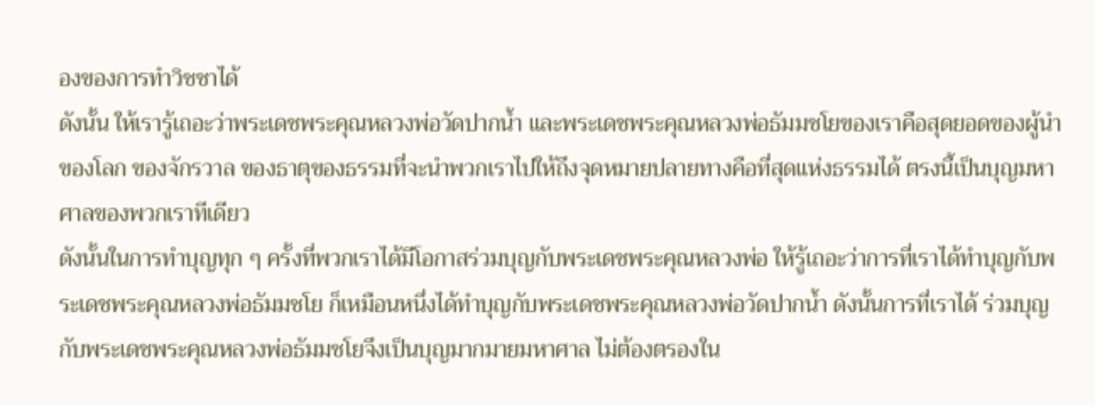องของการทำวิชชาได้
ดังนั้น ให้เรารู้เถอะว่าพระเดชพระคุณหลวงพ่อวัดปากน้ำ และพระเดชพระคุณหลวงพ่อธัมมชโยของเราคือสุดยอดของผู้นำของโลก ของจักรวาล ของธาตุของธรรมที่จะนำพวกเราไปให้ถึงจุดหมายปลายทางคือที่สุดแห่งธรรมได้ ตรงนี้เป็นบุญมหาศาลของพวกเราทีเดียว
ดังนั้นในการทำบุญทุก ๆ ครั้งที่พวกเราได้มีโอกาสร่วมบุญกับพระเดชพระคุณหลวงพ่อ ให้รู้เถอะว่าการที่เราได้ทำบุญกับพระเดชพระคุณหลวงพ่อธัมมชโย ก็เหมือนหนึ่งได้ทำบุญกับพระเดชพระคุณหลวงพ่อวัดปากน้ำ ดังนั้นการที่เราได้ ร่วมบุญกับพระเดชพระคุณหลวงพ่อธัมมชโยจึงเป็นบุญมากมายมหาศาล ไม่ต้องตรองใน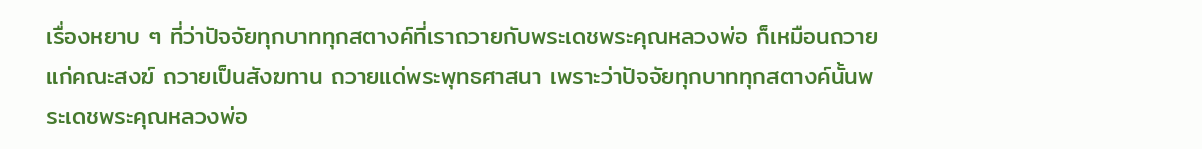เรื่องหยาบ ๆ ที่ว่าปัจจัยทุกบาททุกสตางค์ที่เราถวายกับพระเดชพระคุณหลวงพ่อ ก็เหมือนถวายแก่คณะสงฆ์ ถวายเป็นสังฆทาน ถวายแด่พระพุทธศาสนา เพราะว่าปัจจัยทุกบาททุกสตางค์นั้นพระเดชพระคุณหลวงพ่อ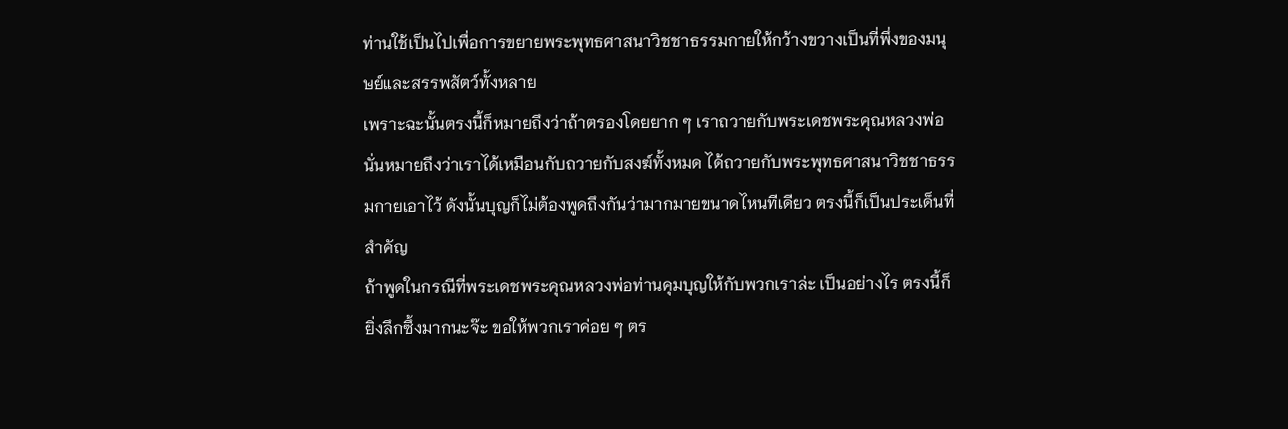ท่านใช้เป็นไปเพื่อการขยายพระพุทธศาสนาวิชชาธรรมกายให้กว้างขวางเป็นที่พึ่งของมนุษย์และสรรพสัตว์ทั้งหลาย
เพราะฉะนั้นตรงนี้ก็หมายถึงว่าถ้าตรองโดยยาก ๆ เราถวายกับพระเดชพระคุณหลวงพ่อ นั่นหมายถึงว่าเราได้เหมือนกับถวายกับสงฆ์ทั้งหมด ได้ถวายกับพระพุทธศาสนาวิชชาธรรมกายเอาไว้ ดังนั้นบุญก็ไม่ต้องพูดถึงกันว่ามากมายขนาดไหนทีเดียว ตรงนี้ก็เป็นประเด็นที่สำคัญ
ถ้าพูดในกรณีที่พระเดชพระคุณหลวงพ่อท่านคุมบุญให้กับพวกเราล่ะ เป็นอย่างไร ตรงนี้ก็ยิ่งลึกซึ้งมากนะจ๊ะ ขอให้พวกเราค่อย ๆ ตร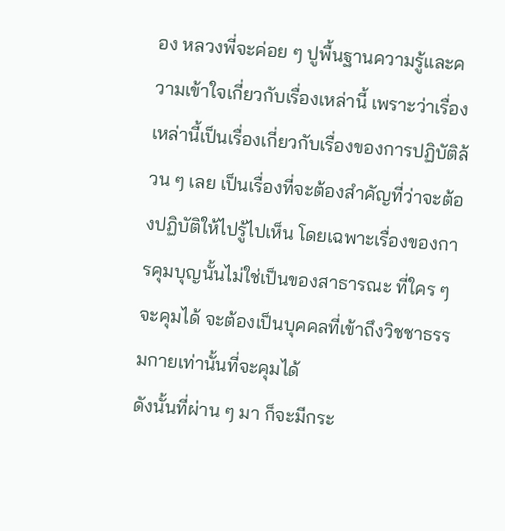อง หลวงพี่จะค่อย ๆ ปูพื้นฐานความรู้และความเข้าใจเกี่ยวกับเรื่องเหล่านี้ เพราะว่าเรื่องเหล่านี้เป็นเรื่องเกี่ยวกับเรื่องของการปฏิบัติล้วน ๆ เลย เป็นเรื่องที่จะต้องสำคัญที่ว่าจะต้องปฏิบัติให้ไปรู้ไปเห็น โดยเฉพาะเรื่องของการคุมบุญนั้นไม่ใช่เป็นของสาธารณะ ที่ใคร ๆ จะคุมได้ จะต้องเป็นบุคคลที่เข้าถึงวิชชาธรรมกายเท่านั้นที่จะคุมได้
ดังนั้นที่ผ่าน ๆ มา ก็จะมีกระ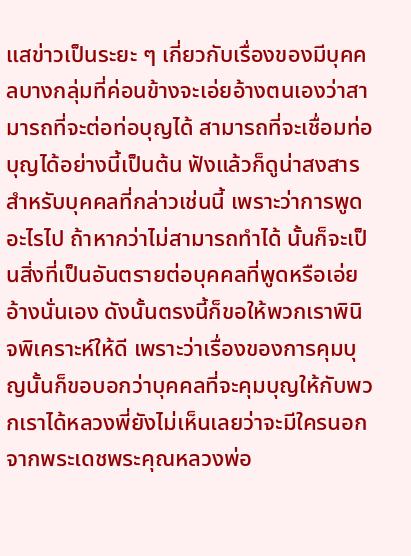แสข่าวเป็นระยะ ๆ เกี่ยวกับเรื่องของมีบุคคลบางกลุ่มที่ค่อนข้างจะเอ่ยอ้างตนเองว่าสามารถที่จะต่อท่อบุญได้ สามารถที่จะเชื่อมท่อบุญได้อย่างนี้เป็นต้น ฟังแล้วก็ดูน่าสงสารสำหรับบุคคลที่กล่าวเช่นนี้ เพราะว่าการพูดอะไรไป ถ้าหากว่าไม่สามารถทำได้ นั้นก็จะเป็นสิ่งที่เป็นอันตรายต่อบุคคลที่พูดหรือเอ่ยอ้างนั่นเอง ดังนั้นตรงนี้ก็ขอให้พวกเราพินิจพิเคราะห์ให้ดี เพราะว่าเรื่องของการคุมบุญนั้นก็ขอบอกว่าบุคคลที่จะคุมบุญให้กับพวกเราได้หลวงพี่ยังไม่เห็นเลยว่าจะมีใครนอกจากพระเดชพระคุณหลวงพ่อ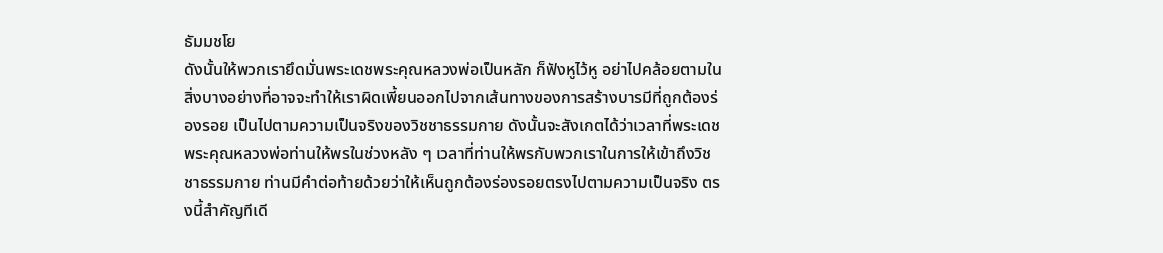ธัมมชโย
ดังนั้นให้พวกเรายึดมั่นพระเดชพระคุณหลวงพ่อเป็นหลัก ก็ฟังหูไว้หู อย่าไปคล้อยตามในสิ่งบางอย่างที่อาจจะทำให้เราผิดเพี้ยนออกไปจากเส้นทางของการสร้างบารมีที่ถูกต้องร่องรอย เป็นไปตามความเป็นจริงของวิชชาธรรมกาย ดังนั้นจะสังเกตได้ว่าเวลาที่พระเดชพระคุณหลวงพ่อท่านให้พรในช่วงหลัง ๆ เวลาที่ท่านให้พรกับพวกเราในการให้เข้าถึงวิชชาธรรมกาย ท่านมีคำต่อท้ายด้วยว่าให้เห็นถูกต้องร่องรอยตรงไปตามความเป็นจริง ตรงนี้สำคัญทีเดี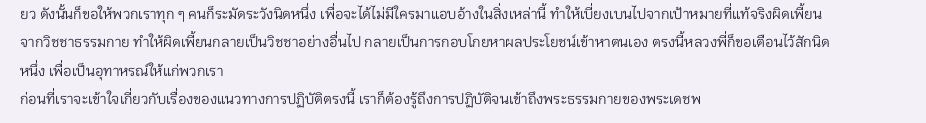ยว ดังนั้นก็ขอให้พวกเราทุก ๆ คนก็ระมัดระวังนิดหนึ่ง เพื่อจะได้ไม่มีใครมาแอบอ้างในสิ่งเหล่านี้ ทำให้เบี่ยงเบนไปจากเป้าหมายที่แท้จริงผิดเพี้ยนจากวิชชาธรรมกาย ทำให้ผิดเพี้ยนกลายเป็นวิชชาอย่างอื่นไป กลายเป็นการกอบโกยหาผลประโยชน์เข้าหาตนเอง ตรงนี้หลวงพี่ก็ขอเตือนไว้สักนิดหนึ่ง เพื่อเป็นอุทาหรณ์ให้แก่พวกเรา
ก่อนที่เราจะเข้าใจเกี่ยวกับเรื่องของแนวทางการปฏิบัติตรงนี้ เราก็ต้องรู้ถึงการปฏิบัติจนเข้าถึงพระธรรมกายของพระเดชพ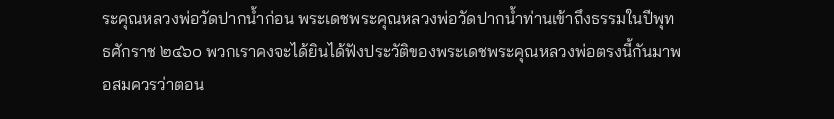ระคุณหลวงพ่อวัดปากน้ำก่อน พระเดชพระคุณหลวงพ่อวัดปากน้ำท่านเข้าถึงธรรมในปีพุทธศักราช ๒๔๖๐ พวกเราคงจะได้ยินได้ฟังประวัติของพระเดชพระคุณหลวงพ่อตรงนี้กันมาพอสมควรว่าตอน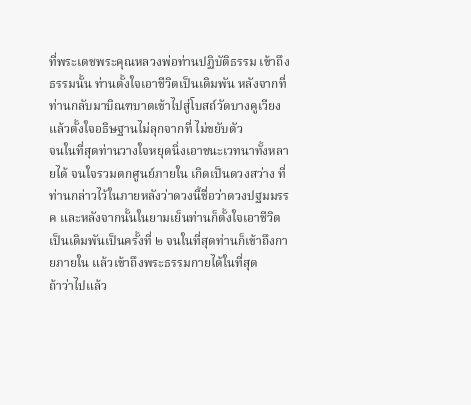ที่พระเดชพระคุณหลวงพ่อท่านปฏิบัติธรรม เข้าถึงธรรมนั้น ท่านตั้งใจเอาชีวิตเป็นเดิมพัน หลังจากที่ท่านกลับมาบิณฑบาตเข้าไปสู่โบสถ์วัดบางคูเวียง แล้วตั้งใจอธิษฐานไม่ลุกจากที่ ไม่ขยับตัว
จนในที่สุดท่านวางใจหยุดนิ่งเอาชนะเวทนาทั้งหลายได้ จนใจรวมตกศูนย์ภายใน เกิดเป็นดวงสว่าง ที่ท่านกล่าวไว้ในภายหลังว่าดวงนี้ชื่อว่าดวงปฐมมรรค และหลังจากนั้นในยามเย็นท่านก็ตั้งใจเอาชีวิตเป็นเดิมพันเป็นครั้งที่ ๒ จนในที่สุดท่านก็เข้าถึงกายภายใน แล้วเข้าถึงพระธรรมกายได้ในที่สุด
ถ้าว่าไปแล้ว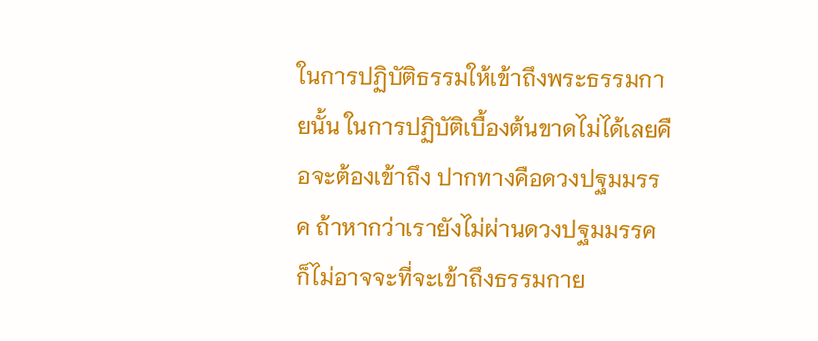ในการปฏิบัติธรรมให้เข้าถึงพระธรรมกายนั้น ในการปฏิบัติเบื้องต้นขาดไม่ได้เลยคือจะต้องเข้าถึง ปากทางคือดวงปฐมมรรค ถ้าหากว่าเรายังไม่ผ่านดวงปฐมมรรค ก็ไม่อาจจะที่จะเข้าถึงธรรมกาย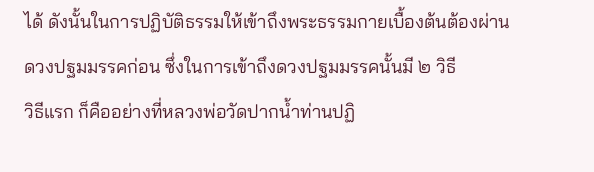ได้ ดังนั้นในการปฏิบัติธรรมให้เข้าถึงพระธรรมกายเบื้องต้นต้องผ่านดวงปฐมมรรคก่อน ซึ่งในการเข้าถึงดวงปฐมมรรคนั้นมี ๒ วิธี
วิธีแรก ก็คืออย่างที่หลวงพ่อวัดปากน้ำท่านปฏิ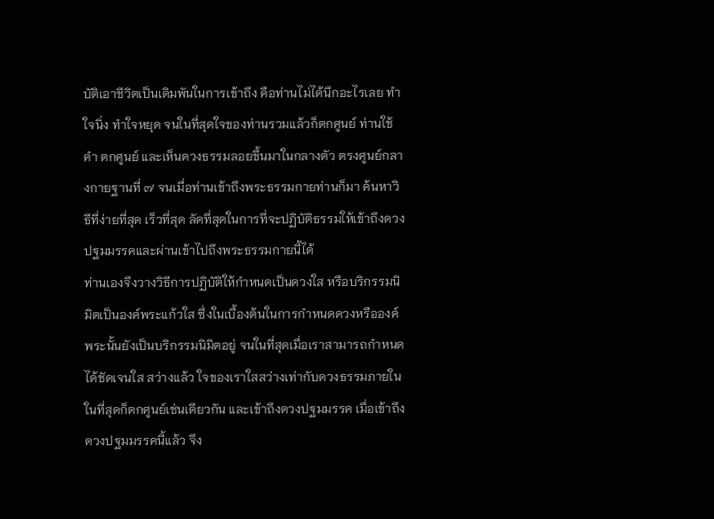บัติเอาชีวิตเป็นเดิมพันในการเข้าถึง คือท่านไม่ได้นึกอะไรเลย ทำใจนิ่ง ทำใจหยุด จนในที่สุดใจของท่านรวมแล้วก็ตกศูนย์ ท่านใช้คำ ตกศูนย์ และเห็นดวงธรรมลอยขึ้นมาในกลางตัว ตรงศูนย์กลางกายฐานที่ ๗ จนเมื่อท่านเข้าถึงพระธรรมกายท่านก็มา ค้นหาวิธีที่ง่ายที่สุด เร็วที่สุด ลัดที่สุดในการที่จะปฏิบัติธรรมให้เข้าถึงดวงปฐมมรรคและผ่านเข้าไปถึงพระธรรมกายนี้ได้
ท่านเองจึงวางวิธีการปฏิบัติให้กำหนดเป็นดวงใส หรือบริกรรมนิมิตเป็นองค์พระแก้วใส ซึ่งในเบื้องต้นในการกำหนดดวงหรือองค์พระนั้นยังเป็นบริกรรมนิมิตอยู่ จนในที่สุดเมื่อเราสามารถกำหนดได้ชัดเจนใส สว่างแล้ว ใจของเราใสสว่างเท่ากับดวงธรรมภายใน ในที่สุดก็ตกศูนย์เช่นเดียวกัน และเข้าถึงดวงปฐมมรรค เมื่อเข้าถึงดวงปฐมมรรคนี้แล้ว จึง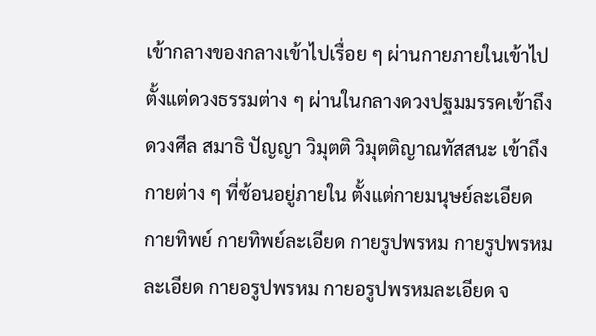เข้ากลางของกลางเข้าไปเรื่อย ๆ ผ่านกายภายในเข้าไป ตั้งแต่ดวงธรรมต่าง ๆ ผ่านในกลางดวงปฐมมรรคเข้าถึงดวงศีล สมาธิ ปัญญา วิมุตติ วิมุตติญาณทัสสนะ เข้าถึงกายต่าง ๆ ที่ซ้อนอยู่ภายใน ตั้งแต่กายมนุษย์ละเอียด กายทิพย์ กายทิพย์ละเอียด กายรูปพรหม กายรูปพรหมละเอียด กายอรูปพรหม กายอรูปพรหมละเอียด จ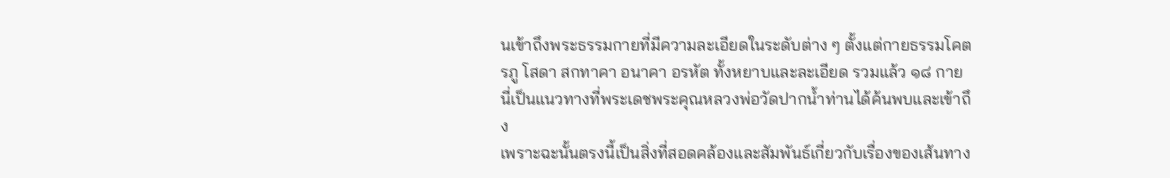นเข้าถึงพระธรรมกายที่มีความละเอียดในระดับต่าง ๆ ตั้งแต่กายธรรมโคตรภู โสดา สกทาคา อนาคา อรหัต ทั้งหยาบและละเอียด รวมแล้ว ๑๘ กาย นี่เป็นแนวทางที่พระเดชพระคุณหลวงพ่อวัดปากน้ำท่านได้ค้นพบและเข้าถึง
เพราะฉะนั้นตรงนี้เป็นสิ่งที่สอดคล้องและสัมพันธ์เกี่ยวกับเรื่องของเส้นทาง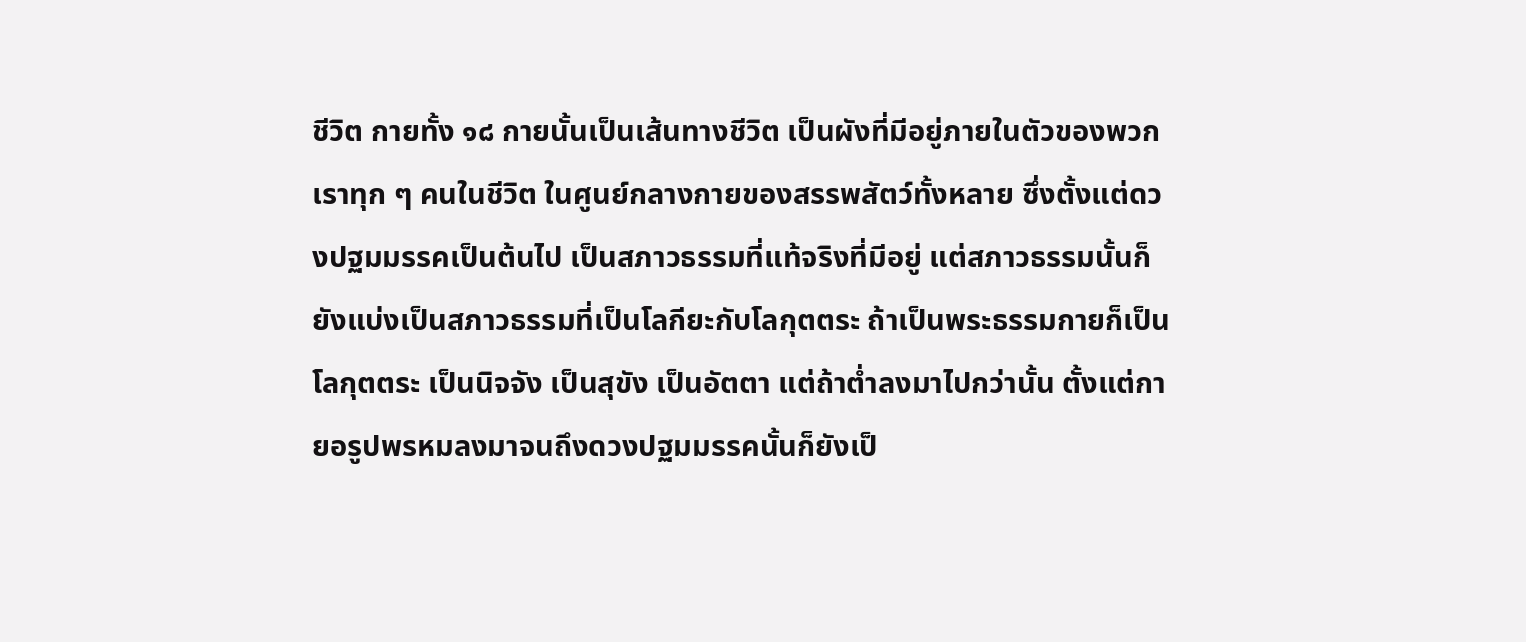ชีวิต กายทั้ง ๑๘ กายนั้นเป็นเส้นทางชีวิต เป็นผังที่มีอยู่ภายในตัวของพวกเราทุก ๆ คนในชีวิต ในศูนย์กลางกายของสรรพสัตว์ทั้งหลาย ซึ่งตั้งแต่ดวงปฐมมรรคเป็นต้นไป เป็นสภาวธรรมที่แท้จริงที่มีอยู่ แต่สภาวธรรมนั้นก็ยังแบ่งเป็นสภาวธรรมที่เป็นโลกียะกับโลกุตตระ ถ้าเป็นพระธรรมกายก็เป็นโลกุตตระ เป็นนิจจัง เป็นสุขัง เป็นอัตตา แต่ถ้าต่ำลงมาไปกว่านั้น ตั้งแต่กายอรูปพรหมลงมาจนถึงดวงปฐมมรรคนั้นก็ยังเป็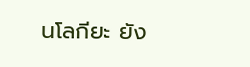นโลกียะ ยัง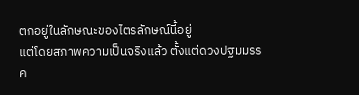ตกอยู่ในลักษณะของไตรลักษณ์นี้อยู่
แต่โดยสภาพความเป็นจริงแล้ว ตั้งแต่ดวงปฐมมรรค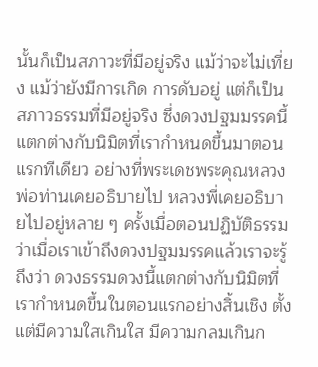นั้นก็เป็นสภาวะที่มีอยู่จริง แม้ว่าจะไม่เที่ยง แม้ว่ายังมีการเกิด การดับอยู่ แต่ก็เป็นสภาวธรรมที่มีอยู่จริง ซึ่งดวงปฐมมรรคนี้แตกต่างกับนิมิตที่เรากำหนดขึ้นมาตอนแรกทีเดียว อย่างที่พระเดชพระคุณหลวงพ่อท่านเคยอธิบายไป หลวงพี่เคยอธิบายไปอยู่หลาย ๆ ครั้งเมื่อตอนปฏิบัติธรรมว่าเมื่อเราเข้าถึงดวงปฐมมรรคแล้วเราจะรู้ถึงว่า ดวงธรรมดวงนี้แตกต่างกับนิมิตที่เรากำหนดขึ้นในตอนแรกอย่างสิ้นเชิง ตั้งแต่มีความใสเกินใส มีความกลมเกินก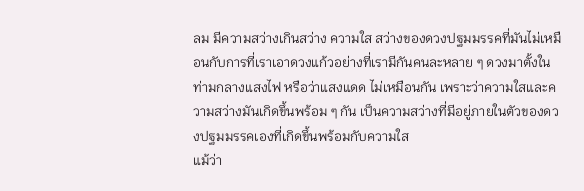ลม มีความสว่างเกินสว่าง ความใส สว่างของดวงปฐมมรรคที่มันไม่เหมือนกับการที่เราเอาดวงแก้วอย่างที่เรามีกันคนละหลาย ๆ ดวงมาตั้งในท่ามกลางแสงไฟ หรือว่าแสงแดด ไม่เหมือนกัน เพราะว่าความใสและความสว่างมันเกิดขึ้นพร้อม ๆ กัน เป็นความสว่างที่มีอยู่ภายในตัวของดวงปฐมมรรคเองที่เกิดขึ้นพร้อมกับความใส
แม้ว่า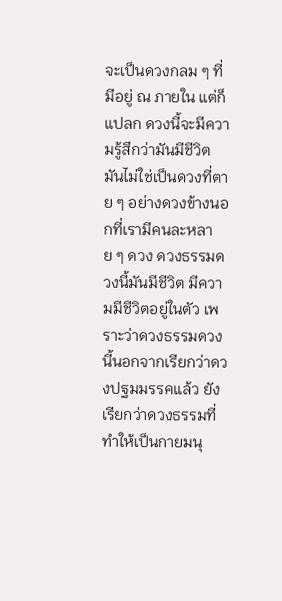จะเป็นดวงกลม ๆ ที่มีอยู่ ณ ภายใน แต่ก็แปลก ดวงนี้จะมีความรู้สึกว่ามันมีชีวิต มันไม่ใช่เป็นดวงที่ตาย ๆ อย่างดวงข้างนอกที่เรามีคนละหลาย ๆ ดวง ดวงธรรมดวงนี้มันมีชีวิต มีความมีชีวิตอยู่ในตัว เพราะว่าดวงธรรมดวงนี้นอกจากเรียกว่าดวงปฐมมรรคแล้ว ยังเรียกว่าดวงธรรมที่ทำให้เป็นกายมนุ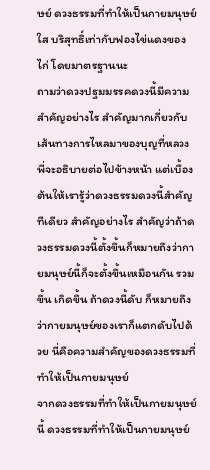ษย์ ดวงธรรมที่ทำให้เป็นกายมนุษย์ใส บริสุทธิ์เท่ากับฟองไข่แดงของไก่ โดยมาตรฐานนะ
ถามว่าดวงปฐมมรรคดวงนี้มีความสำคัญอย่างไร สำคัญมากเกี่ยวกับเส้นทางการไหลมาของบุญที่หลวงพี่จะอธิบายต่อไปข้างหน้า แต่เบื้องต้นให้เรารู้ว่าดวงธรรมดวงนี้สำคัญทีเดียว สำคัญอย่างไร สำคัญว่าถ้าดวงธรรมดวงนี้ตั้งขึ้นก็หมายถึงว่ากายมนุษย์นี้ก็จะตั้งขึ้นเหมือนกัน รวมขึ้น เกิดขึ้น ถ้าดวงนี้ดับ ก็หมายถึงว่ากายมนุษย์ของเราก็แตกดับไปด้วย นี่คือความสำคัญของดวงธรรมที่ทำให้เป็นกายมนุษย์
จากดวงธรรมที่ทำให้เป็นกายมนุษย์นี้ ดวงธรรมที่ทำให้เป็นกายมนุษย์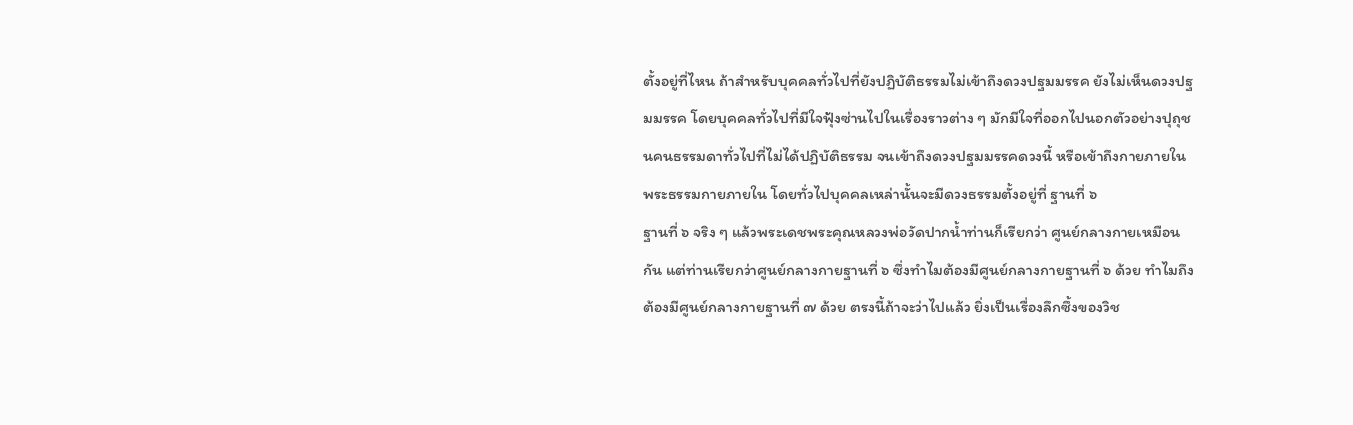ตั้งอยู่ที่ไหน ถ้าสำหรับบุคคลทั่วไปที่ยังปฏิบัติธรรมไม่เข้าถึงดวงปฐมมรรค ยังไม่เห็นดวงปฐมมรรค โดยบุคคลทั่วไปที่มีใจฟุ้งซ่านไปในเรื่องราวต่าง ๆ มักมีใจที่ออกไปนอกตัวอย่างปุถุชนคนธรรมดาทั่วไปที่ไม่ได้ปฏิบัติธรรม จนเข้าถึงดวงปฐมมรรคดวงนี้ หรือเข้าถึงกายภายใน พระธรรมกายภายใน โดยทั่วไปบุคคลเหล่านั้นจะมีดวงธรรมตั้งอยู่ที่ ฐานที่ ๖
ฐานที่ ๖ จริง ๆ แล้วพระเดชพระคุณหลวงพ่อวัดปากน้ำท่านก็เรียกว่า ศูนย์กลางกายเหมือนกัน แต่ท่านเรียกว่าศูนย์กลางกายฐานที่ ๖ ซึ่งทำไมต้องมีศูนย์กลางกายฐานที่ ๖ ด้วย ทำไมถึงต้องมีศูนย์กลางกายฐานที่ ๗ ด้วย ตรงนี้ถ้าจะว่าไปแล้ว ยิ่งเป็นเรื่องลึกซึ้งของวิช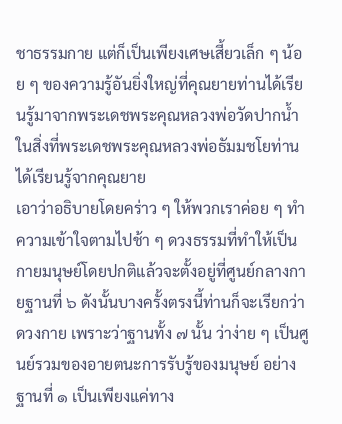ชาธรรมกาย แต่ก็เป็นเพียงเศษเสี้ยวเล็ก ๆ น้อย ๆ ของความรู้อันยิ่งใหญ่ที่คุณยายท่านได้เรียนรู้มาจากพระเดชพระคุณหลวงพ่อวัดปากน้ำ ในสิ่งที่พระเดชพระคุณหลวงพ่อธัมมชโยท่านได้เรียนรู้จากคุณยาย
เอาว่าอธิบายโดยคร่าว ๆ ให้พวกเราค่อย ๆ ทำความเข้าใจตามไปช้า ๆ ดวงธรรมที่ทำให้เป็นกายมนุษย์โดยปกติแล้วจะตั้งอยู่ที่ศูนย์กลางกายฐานที่ ๖ ดังนั้นบางครั้งตรงนี้ท่านก็จะเรียกว่าดวงกาย เพราะว่าฐานทั้ง ๗ นั้น ว่าง่าย ๆ เป็นศูนย์รวมของอายตนะการรับรู้ของมนุษย์ อย่าง
ฐานที่ ๑ เป็นเพียงแค่ทาง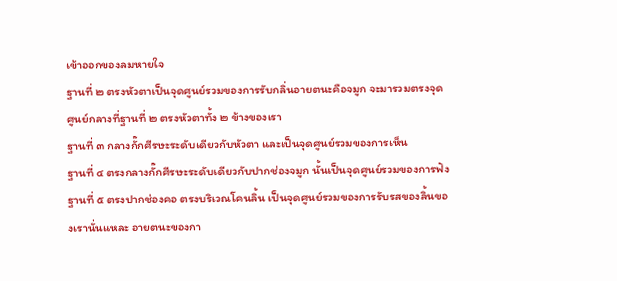เข้าออกของลมหายใจ
ฐานที่ ๒ ตรงหัวตาเป็นจุดศูนย์รวมของการรับกลิ่นอายตนะคือจมูก จะมารวมตรงจุดศูนย์กลางที่ฐานที่ ๒ ตรงหัวตาทั้ง ๒ ข้างของเรา
ฐานที่ ๓ กลางกั๊กศีรษะระดับเดียวกับหัวตา และเป็นจุดศูนย์รวมของการเห็น
ฐานที่ ๔ ตรงกลางกั๊กศีรษะระดับเดียวกับปากช่องจมูก นั้นเป็นจุดศูนย์รวมของการฟัง
ฐานที่ ๕ ตรงปากช่องคอ ตรงบริเวณโคนลิ้น เป็นจุดศูนย์รวมของการรับรสของลิ้นของเรานั่นแหละ อายตนะของกา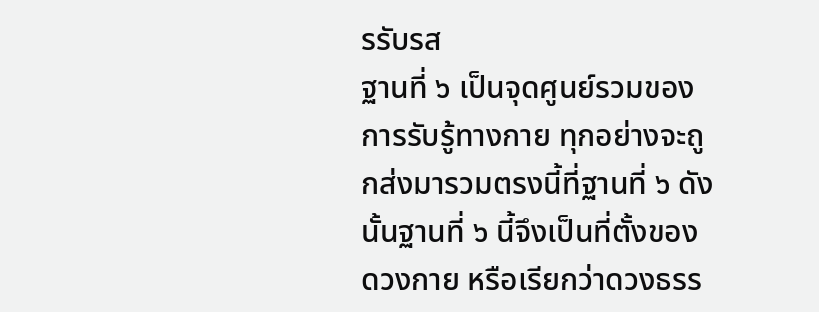รรับรส
ฐานที่ ๖ เป็นจุดศูนย์รวมของการรับรู้ทางกาย ทุกอย่างจะถูกส่งมารวมตรงนี้ที่ฐานที่ ๖ ดังนั้นฐานที่ ๖ นี้จึงเป็นที่ตั้งของดวงกาย หรือเรียกว่าดวงธรร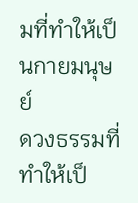มที่ทำให้เป็นกายมนุษย์
ดวงธรรมที่ทำให้เป็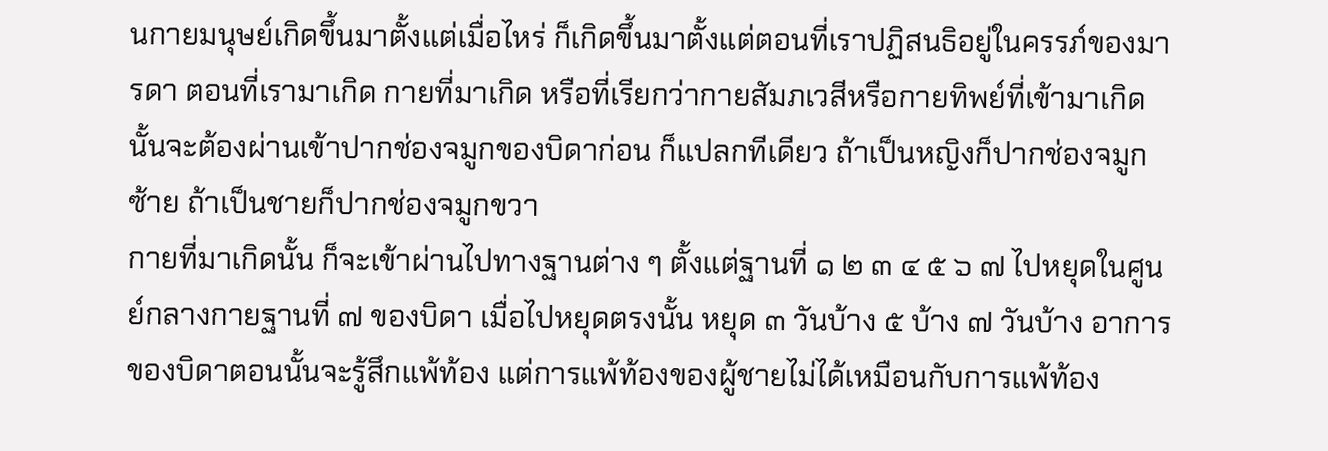นกายมนุษย์เกิดขึ้นมาตั้งแต่เมื่อไหร่ ก็เกิดขึ้นมาตั้งแต่ตอนที่เราปฏิสนธิอยู่ในครรภ์ของมารดา ตอนที่เรามาเกิด กายที่มาเกิด หรือที่เรียกว่ากายสัมภเวสีหรือกายทิพย์ที่เข้ามาเกิดนั้นจะต้องผ่านเข้าปากช่องจมูกของบิดาก่อน ก็แปลกทีเดียว ถ้าเป็นหญิงก็ปากช่องจมูกซ้าย ถ้าเป็นชายก็ปากช่องจมูกขวา
กายที่มาเกิดนั้น ก็จะเข้าผ่านไปทางฐานต่าง ๆ ตั้งแต่ฐานที่ ๑ ๒ ๓ ๔ ๕ ๖ ๗ ไปหยุดในศูนย์กลางกายฐานที่ ๗ ของบิดา เมื่อไปหยุดตรงนั้น หยุด ๓ วันบ้าง ๕ บ้าง ๗ วันบ้าง อาการของบิดาตอนนั้นจะรู้สึกแพ้ท้อง แต่การแพ้ท้องของผู้ชายไม่ได้เหมือนกับการแพ้ท้อง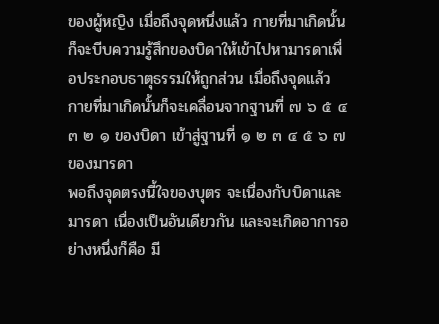ของผู้หญิง เมื่อถึงจุดหนึ่งแล้ว กายที่มาเกิดนั้นก็จะบีบความรู้สึกของบิดาให้เข้าไปหามารดาเพื่อประกอบธาตุธรรมให้ถูกส่วน เมื่อถึงจุดแล้ว กายที่มาเกิดนั้นก็จะเคลื่อนจากฐานที่ ๗ ๖ ๕ ๔ ๓ ๒ ๑ ของบิดา เข้าสู่ฐานที่ ๑ ๒ ๓ ๔ ๕ ๖ ๗ ของมารดา
พอถึงจุดตรงนี้ใจของบุตร จะเนื่องกับบิดาและมารดา เนื่องเป็นอันเดียวกัน และจะเกิดอาการอย่างหนึ่งก็คือ มี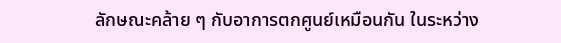ลักษณะคล้าย ๆ กับอาการตกศูนย์เหมือนกัน ในระหว่าง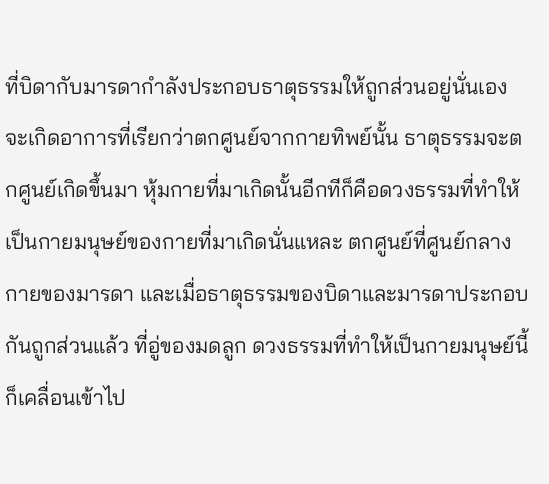ที่บิดากับมารดากำลังประกอบธาตุธรรมให้ถูกส่วนอยู่นั่นเอง จะเกิดอาการที่เรียกว่าตกศูนย์จากกายทิพย์นั้น ธาตุธรรมจะตกศูนย์เกิดขึ้นมา หุ้มกายที่มาเกิดนั้นอีกทีก็คือดวงธรรมที่ทำให้เป็นกายมนุษย์ของกายที่มาเกิดนั่นแหละ ตกศูนย์ที่ศูนย์กลางกายของมารดา และเมื่อธาตุธรรมของบิดาและมารดาประกอบกันถูกส่วนแล้ว ที่อู่ของมดลูก ดวงธรรมที่ทำให้เป็นกายมนุษย์นี้ก็เคลื่อนเข้าไป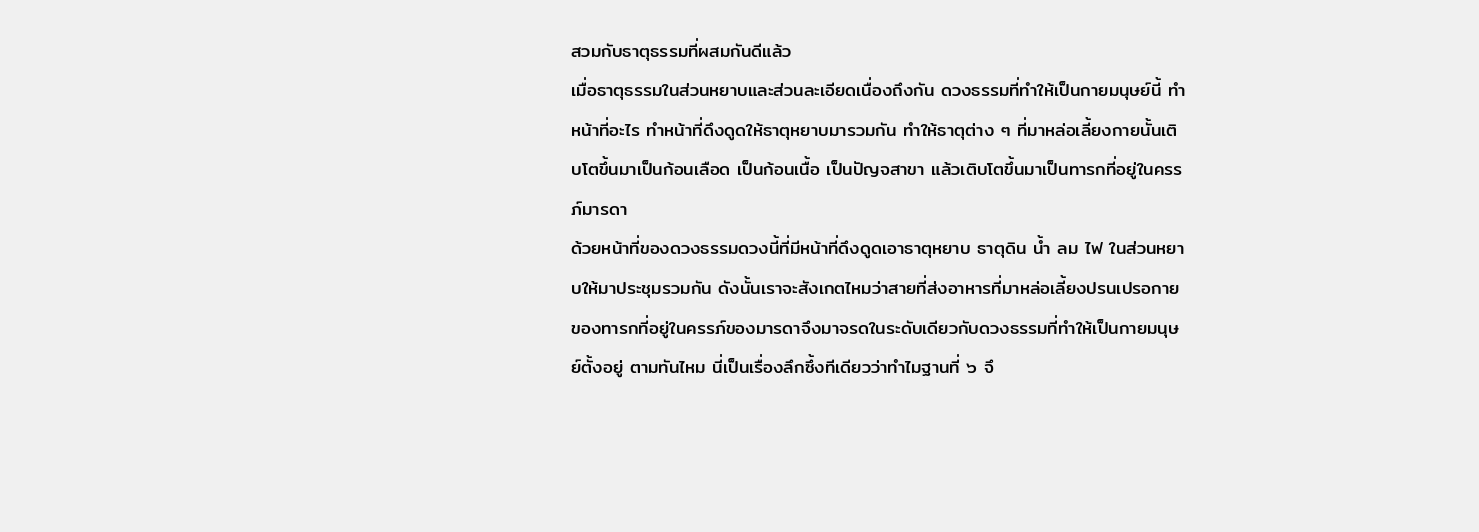สวมกับธาตุธรรมที่ผสมกันดีแล้ว
เมื่อธาตุธรรมในส่วนหยาบและส่วนละเอียดเนื่องถึงกัน ดวงธรรมที่ทำให้เป็นกายมนุษย์นี้ ทำหน้าที่อะไร ทำหน้าที่ดึงดูดให้ธาตุหยาบมารวมกัน ทำให้ธาตุต่าง ๆ ที่มาหล่อเลี้ยงกายนั้นเติบโตขึ้นมาเป็นก้อนเลือด เป็นก้อนเนื้อ เป็นปัญจสาขา แล้วเติบโตขึ้นมาเป็นทารกที่อยู่ในครรภ์มารดา
ด้วยหน้าที่ของดวงธรรมดวงนี้ที่มีหน้าที่ดึงดูดเอาธาตุหยาบ ธาตุดิน น้ำ ลม ไฟ ในส่วนหยาบให้มาประชุมรวมกัน ดังนั้นเราจะสังเกตไหมว่าสายที่ส่งอาหารที่มาหล่อเลี้ยงปรนเปรอกายของทารกที่อยู่ในครรภ์ของมารดาจึงมาจรดในระดับเดียวกับดวงธรรมที่ทำให้เป็นกายมนุษย์ตั้งอยู่ ตามทันไหม นี่เป็นเรื่องลึกซึ้งทีเดียวว่าทำไมฐานที่ ๖ จึ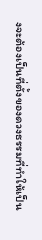งจะต้องเป็นที่ตั้งของดวงธรรมที่ทำให้เป็น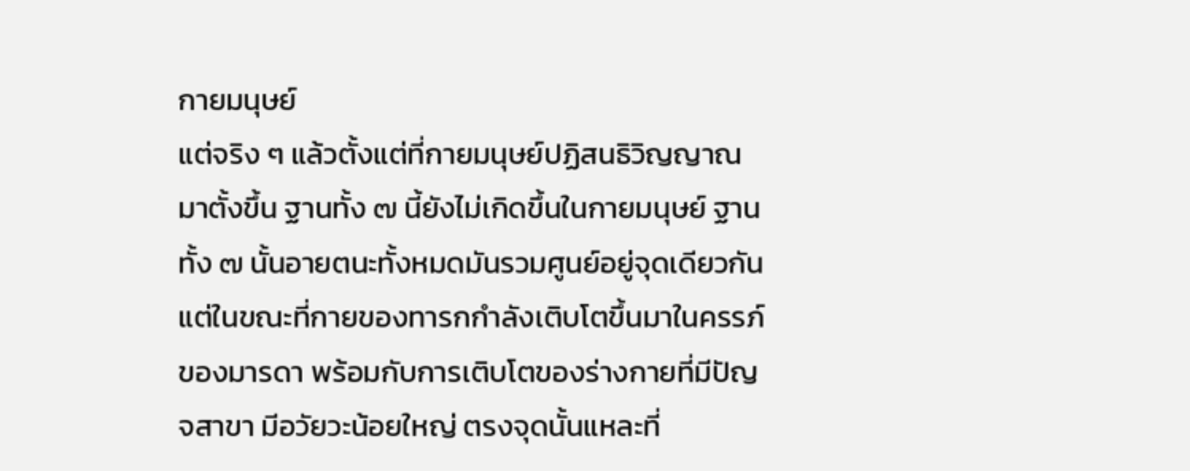กายมนุษย์
แต่จริง ๆ แล้วตั้งแต่ที่กายมนุษย์ปฏิสนธิวิญญาณมาตั้งขึ้น ฐานทั้ง ๗ นี้ยังไม่เกิดขึ้นในกายมนุษย์ ฐานทั้ง ๗ นั้นอายตนะทั้งหมดมันรวมศูนย์อยู่จุดเดียวกัน แต่ในขณะที่กายของทารกกำลังเติบโตขึ้นมาในครรภ์ของมารดา พร้อมกับการเติบโตของร่างกายที่มีปัญจสาขา มีอวัยวะน้อยใหญ่ ตรงจุดนั้นแหละที่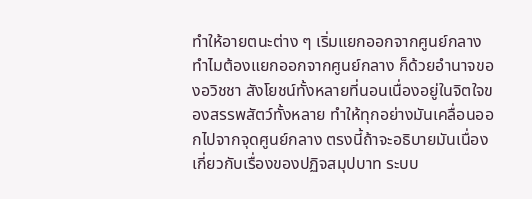ทำให้อายตนะต่าง ๆ เริ่มแยกออกจากศูนย์กลาง
ทำไมต้องแยกออกจากศูนย์กลาง ก็ด้วยอำนาจของอวิชชา สังโยชน์ทั้งหลายที่นอนเนื่องอยู่ในจิตใจของสรรพสัตว์ทั้งหลาย ทำให้ทุกอย่างมันเคลื่อนออกไปจากจุดศูนย์กลาง ตรงนี้ถ้าจะอธิบายมันเนื่องเกี่ยวกับเรื่องของปฏิจสมุปบาท ระบบ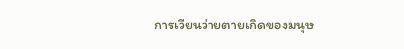การเวียนว่ายตายเกิดของมนุษ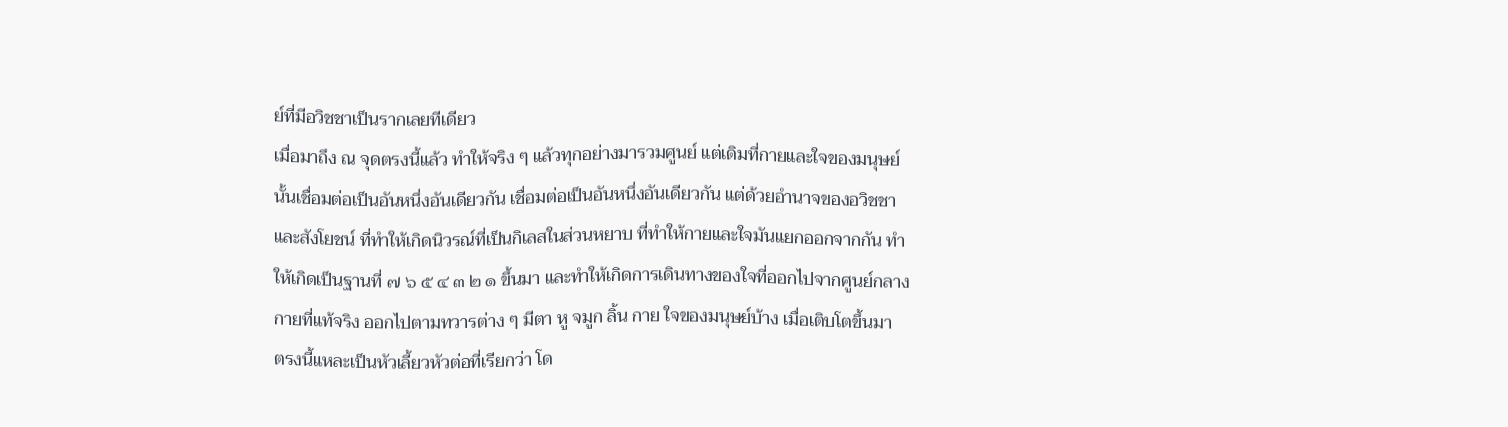ย์ที่มีอวิชชาเป็นรากเลยทีเดียว
เมื่อมาถึง ณ จุดตรงนี้แล้ว ทำให้จริง ๆ แล้วทุกอย่างมารวมศูนย์ แต่เดิมที่กายและใจของมนุษย์นั้นเชื่อมต่อเป็นอันหนึ่งอันเดียวกัน เชื่อมต่อเป็นอันหนึ่งอันเดียวกัน แต่ด้วยอำนาจของอวิชชาและสังโยชน์ ที่ทำให้เกิดนิวรณ์ที่เป็นกิเลสในส่วนหยาบ ที่ทำให้กายและใจมันแยกออกจากกัน ทำให้เกิดเป็นฐานที่ ๗ ๖ ๕ ๔ ๓ ๒ ๑ ขึ้นมา และทำให้เกิดการเดินทางของใจที่ออกไปจากศูนย์กลางกายที่แท้จริง ออกไปตามทวารต่าง ๆ มีตา หู จมูก ลิ้น กาย ใจของมนุษย์บ้าง เมื่อเติบโตขึ้นมา
ตรงนี้แหละเป็นหัวเลี้ยวหัวต่อที่เรียกว่า โด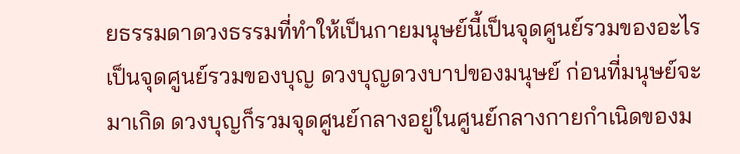ยธรรมดาดวงธรรมที่ทำให้เป็นกายมนุษย์นี้เป็นจุดศูนย์รวมของอะไร เป็นจุดศูนย์รวมของบุญ ดวงบุญดวงบาปของมนุษย์ ก่อนที่มนุษย์จะมาเกิด ดวงบุญก็รวมจุดศูนย์กลางอยู่ในศูนย์กลางกายกำเนิดของม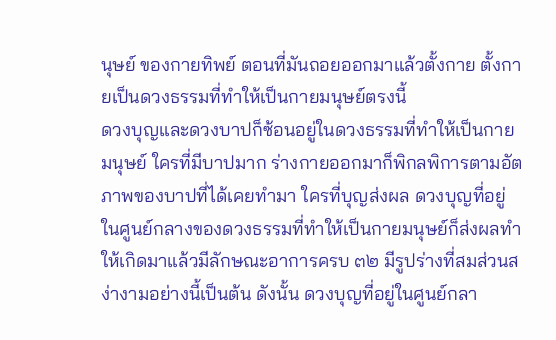นุษย์ ของกายทิพย์ ตอนที่มันถอยออกมาแล้วตั้งกาย ตั้งกายเป็นดวงธรรมที่ทำให้เป็นกายมนุษย์ตรงนี้
ดวงบุญและดวงบาปก็ซ้อนอยู่ในดวงธรรมที่ทำให้เป็นกายมนุษย์ ใครที่มีบาปมาก ร่างกายออกมาก็พิกลพิการตามอัตภาพของบาปที่ได้เคยทำมา ใครที่บุญส่งผล ดวงบุญที่อยู่ในศูนย์กลางของดวงธรรมที่ทำให้เป็นกายมนุษย์ก็ส่งผลทำให้เกิดมาแล้วมีลักษณะอาการครบ ๓๒ มีรูปร่างที่สมส่วนสง่างามอย่างนี้เป็นต้น ดังนั้น ดวงบุญที่อยู่ในศูนย์กลา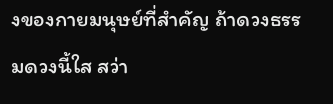งของกายมนุษย์ที่สำคัญ ถ้าดวงธรรมดวงนี้ใส สว่า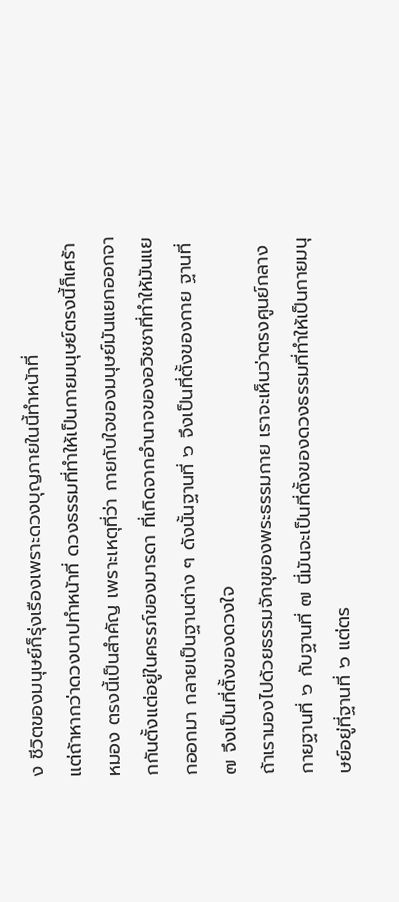ง ชีวิตของมนุษย์ก็รุ่งเรืองเพราะดวงบุญภายในนี้ทำหน้าที่
แต่ถ้าหากว่าดวงบาปทำหน้าที่ ดวงธรรมที่ทำให้เป็นกายมนุษย์ตรงนี้ก็เศร้าหมอง ตรงนี้เป็นสำคัญ เพราะเหตุที่ว่า กายกับใจของมนุษย์มันแยกออกจากกันตั้งแต่อยู่ในครรภ์ของมารดา ที่เกิดจากอำนาจของอวิชชาที่ทำให้มันแยกออกมา กลายเป็นฐานต่าง ๆ ดังนั้นฐานที่ ๖ จึงเป็นที่ตั้งของกาย ฐานที่ ๗ จึงเป็นที่ตั้งของดวงใจ
ถ้าเรามองไปด้วยธรรมจักขุของพระธรรมกาย เราจะเห็นว่าตรงศูนย์กลางกายฐานที่ ๖ กับฐานที่ ๗ นี่มันจะเป็นที่ตั้งของดวงธรรมที่ทำให้เป็นกายมนุษย์อยู่ที่ฐานที่ ๖ แต่ตร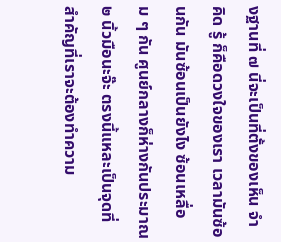งฐานที่ ๗ นี่จะเป็นที่ตั้งของเห็น จำ คิด รู้ ก็คือดวงใจของเรา เวลามันซ้อนกัน มันซ้อนเป็นยังไง ซ้อนเหลื่อม ๆ กัน ศูนย์กลางก็ห่างกันประมาณ ๒ นิ้วมือนะจ๊ะ ตรงนี้แหละเป็นจุดที่สำคัญที่เราจะต้องทำความ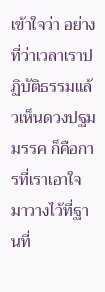เข้าใจว่า อย่างที่ว่าเวลาเราปฏิบัติธรรมแล้วเห็นดวงปฐมมรรค ก็คือการที่เราเอาใจมาวางไว้ที่ฐานที่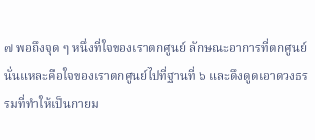๗ พอถึงจุด ๆ หนึ่งที่ใจของเราตกศูนย์ ลักษณะอาการที่ตกศูนย์นั่นแหละคือใจของเราตกศูนย์ไปที่ฐานที่ ๖ และดึงดูดเอาดวงธรรมที่ทำให้เป็นกายม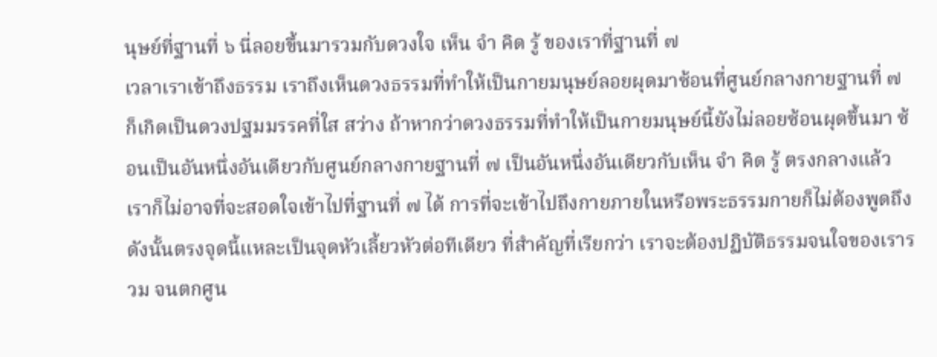นุษย์ที่ฐานที่ ๖ นี่ลอยขึ้นมารวมกับดวงใจ เห็น จำ คิด รู้ ของเราที่ฐานที่ ๗
เวลาเราเข้าถึงธรรม เราถึงเห็นดวงธรรมที่ทำให้เป็นกายมนุษย์ลอยผุดมาซ้อนที่ศูนย์กลางกายฐานที่ ๗ ก็เกิดเป็นดวงปฐมมรรคที่ใส สว่าง ถ้าหากว่าดวงธรรมที่ทำให้เป็นกายมนุษย์นี้ยังไม่ลอยซ้อนผุดขึ้นมา ซ้อนเป็นอันหนึ่งอันเดียวกับศูนย์กลางกายฐานที่ ๗ เป็นอันหนึ่งอันเดียวกับเห็น จำ คิด รู้ ตรงกลางแล้ว
เราก็ไม่อาจที่จะสอดใจเข้าไปที่ฐานที่ ๗ ได้ การที่จะเข้าไปถึงกายภายในหรือพระธรรมกายก็ไม่ต้องพูดถึง ดังนั้นตรงจุดนี้แหละเป็นจุดหัวเลี้ยวหัวต่อทีเดียว ที่สำคัญที่เรียกว่า เราจะต้องปฏิบัติธรรมจนใจของเรารวม จนตกศูน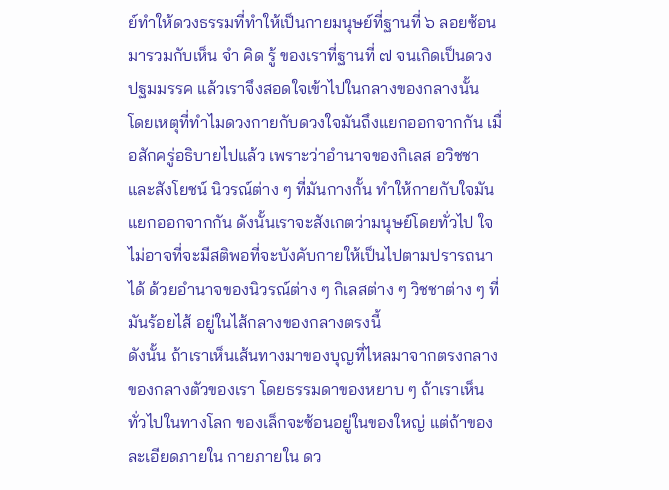ย์ทำให้ดวงธรรมที่ทำให้เป็นกายมนุษย์ที่ฐานที่ ๖ ลอยซ้อนมารวมกับเห็น จำ คิด รู้ ของเราที่ฐานที่ ๗ จนเกิดเป็นดวงปฐมมรรค แล้วเราจึงสอดใจเข้าไปในกลางของกลางนั้น
โดยเหตุที่ทำไมดวงกายกับดวงใจมันถึงแยกออกจากกัน เมื่อสักครู่อธิบายไปแล้ว เพราะว่าอำนาจของกิเลส อวิชชาและสังโยชน์ นิวรณ์ต่าง ๆ ที่มันกางกั้น ทำให้กายกับใจมันแยกออกจากกัน ดังนั้นเราจะสังเกตว่ามนุษย์โดยทั่วไป ใจไม่อาจที่จะมีสติพอที่จะบังคับกายให้เป็นไปตามปรารถนาได้ ด้วยอำนาจของนิวรณ์ต่าง ๆ กิเลสต่าง ๆ วิชชาต่าง ๆ ที่มันร้อยไส้ อยู่ในไส้กลางของกลางตรงนี้
ดังนั้น ถ้าเราเห็นเส้นทางมาของบุญที่ไหลมาจากตรงกลางของกลางตัวของเรา โดยธรรมดาของหยาบ ๆ ถ้าเราเห็นทั่วไปในทางโลก ของเล็กจะซ้อนอยู่ในของใหญ่ แต่ถ้าของละเอียดภายใน กายภายใน ดว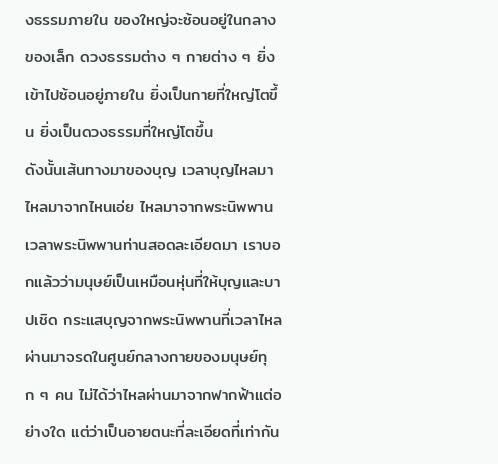งธรรมภายใน ของใหญ่จะซ้อนอยู่ในกลางของเล็ก ดวงธรรมต่าง ๆ กายต่าง ๆ ยิ่งเข้าไปซ้อนอยู่ภายใน ยิ่งเป็นกายที่ใหญ่โตขึ้น ยิ่งเป็นดวงธรรมที่ใหญ่โตขึ้น
ดังนั้นเส้นทางมาของบุญ เวลาบุญไหลมา ไหลมาจากไหนเอ่ย ไหลมาจากพระนิพพาน เวลาพระนิพพานท่านสอดละเอียดมา เราบอกแล้วว่ามนุษย์เป็นเหมือนหุ่นที่ให้บุญและบาปเชิด กระแสบุญจากพระนิพพานที่เวลาไหลผ่านมาจรดในศูนย์กลางกายของมนุษย์ทุก ๆ คน ไม่ได้ว่าไหลผ่านมาจากฟากฟ้าแต่อย่างใด แต่ว่าเป็นอายตนะที่ละเอียดที่เท่ากัน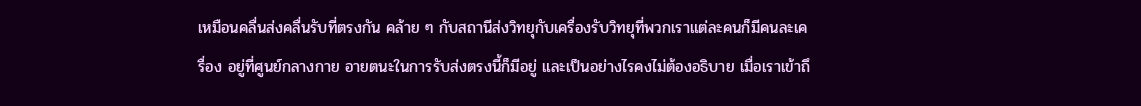เหมือนคลื่นส่งคลื่นรับที่ตรงกัน คล้าย ๆ กับสถานีส่งวิทยุกับเครื่องรับวิทยุที่พวกเราแต่ละคนก็มีคนละเครื่อง อยู่ที่ศูนย์กลางกาย อายตนะในการรับส่งตรงนี้ก็มีอยู่ และเป็นอย่างไรคงไม่ต้องอธิบาย เมื่อเราเข้าถึ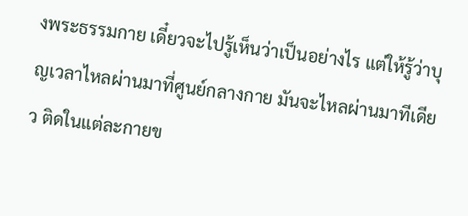งพระธรรมกาย เดี๋ยวจะไปรู้เห็นว่าเป็นอย่างไร แต่ให้รู้ว่าบุญเวลาไหลผ่านมาที่ศูนย์กลางกาย มันจะไหลผ่านมาทีเดียว ติดในแต่ละกายข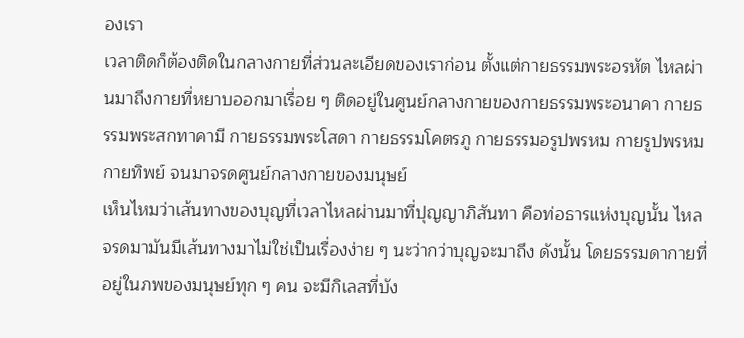องเรา
เวลาติดก็ต้องติดในกลางกายที่ส่วนละเอียดของเราก่อน ตั้งแต่กายธรรมพระอรหัต ไหลผ่านมาถึงกายที่หยาบออกมาเรื่อย ๆ ติดอยู่ในศูนย์กลางกายของกายธรรมพระอนาคา กายธรรมพระสกทาคามี กายธรรมพระโสดา กายธรรมโคตรภู กายธรรมอรูปพรหม กายรูปพรหม กายทิพย์ จนมาจรดศูนย์กลางกายของมนุษย์
เห็นไหมว่าเส้นทางของบุญที่เวลาไหลผ่านมาที่ปุญญาภิสันทา คือท่อธารแห่งบุญนั้น ไหลจรดมามันมีเส้นทางมาไม่ใช่เป็นเรื่องง่าย ๆ นะว่ากว่าบุญจะมาถึง ดังนั้น โดยธรรมดากายที่อยู่ในภพของมนุษย์ทุก ๆ คน จะมีกิเลสที่บัง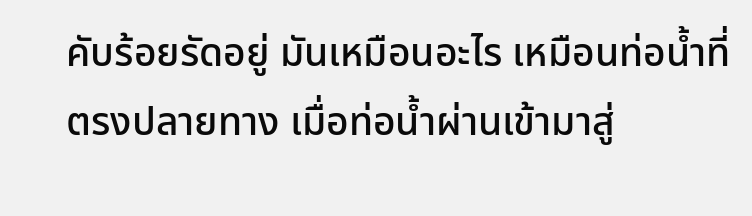คับร้อยรัดอยู่ มันเหมือนอะไร เหมือนท่อน้ำที่ตรงปลายทาง เมื่อท่อน้ำผ่านเข้ามาสู่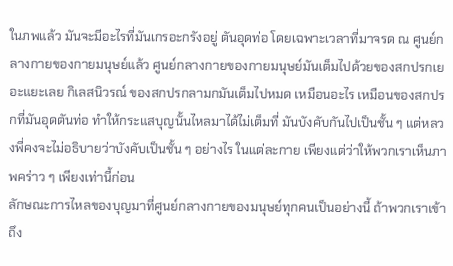ในภพแล้ว มันจะมีอะไรที่มันเกรอะกรังอยู่ ตันอุดท่อ โดยเฉพาะเวลาที่มาจรด ณ ศูนย์กลางกายของกายมนุษย์แล้ว ศูนย์กลางกายของกายมนุษย์มันเต็มไปด้วยของสกปรกเยอะแยะเลย กิเลสนิวรณ์ ของสกปรกลามกมันเต็มไปหมด เหมือนอะไร เหมือนของสกปรกที่มันอุดตันท่อ ทำให้กระแสบุญนั้นไหลมาได้ไม่เต็มที่ มันบังคับกันไปเป็นชั้น ๆ แต่หลวงพี่คงจะไม่อธิบายว่าบังคับเป็นชั้น ๆ อย่างไร ในแต่ละกาย เพียงแต่ว่าให้พวกเราเห็นภาพคร่าว ๆ เพียงเท่านี้ก่อน
ลักษณะการไหลของบุญมาที่ศูนย์กลางกายของมนุษย์ทุกคนเป็นอย่างนี้ ถ้าพวกเราเข้าถึง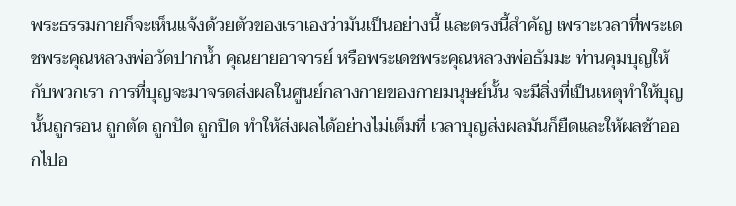พระธรรมกายก็จะเห็นแจ้งด้วยตัวของเราเองว่ามันเป็นอย่างนี้ และตรงนี้สำคัญ เพราะเวลาที่พระเดชพระคุณหลวงพ่อวัดปากน้ำ คุณยายอาจารย์ หรือพระเดชพระคุณหลวงพ่อธัมมะ ท่านคุมบุญให้กับพวกเรา การที่บุญจะมาจรดส่งผลในศูนย์กลางกายของกายมนุษย์นั้น จะมีสิ่งที่เป็นเหตุทำให้บุญนั้นถูกรอน ถูกตัด ถูกปัด ถูกปิด ทำให้ส่งผลได้อย่างไม่เต็มที่ เวลาบุญส่งผลมันก็ยืดและให้ผลช้าออกไปอ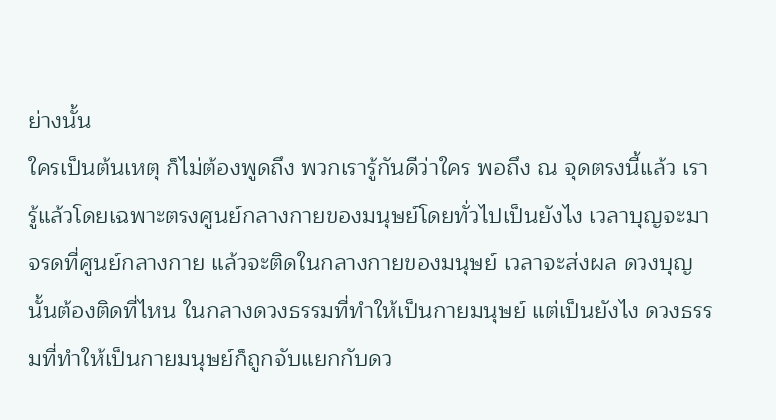ย่างนั้น
ใครเป็นต้นเหตุ ก็ไม่ต้องพูดถึง พวกเรารู้กันดีว่าใคร พอถึง ณ จุดตรงนี้แล้ว เรารู้แล้วโดยเฉพาะตรงศูนย์กลางกายของมนุษย์โดยทั่วไปเป็นยังไง เวลาบุญจะมาจรดที่ศูนย์กลางกาย แล้วจะติดในกลางกายของมนุษย์ เวลาจะส่งผล ดวงบุญนั้นต้องติดที่ไหน ในกลางดวงธรรมที่ทำให้เป็นกายมนุษย์ แต่เป็นยังไง ดวงธรรมที่ทำให้เป็นกายมนุษย์ก็ถูกจับแยกกับดว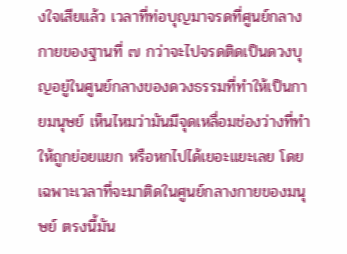งใจเสียแล้ว เวลาที่ท่อบุญมาจรดที่ศูนย์กลางกายของฐานที่ ๗ กว่าจะไปจรดติดเป็นดวงบุญอยู่ในศูนย์กลางของดวงธรรมที่ทำให้เป็นกายมนุษย์ เห็นไหมว่ามันมีจุดเหลื่อมช่องว่างที่ทำให้ถูกย่อยแยก หรือหกไปได้เยอะแยะเลย โดยเฉพาะเวลาที่จะมาติดในศูนย์กลางกายของมนุษย์ ตรงนี้มัน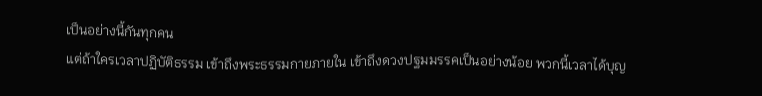เป็นอย่างนี้กันทุกคน
แต่ถ้าใครเวลาปฏิบัติธรรม เข้าถึงพระธรรมกายภายใน เข้าถึงดวงปฐมมรรคเป็นอย่างน้อย พวกนี้เวลาได้บุญ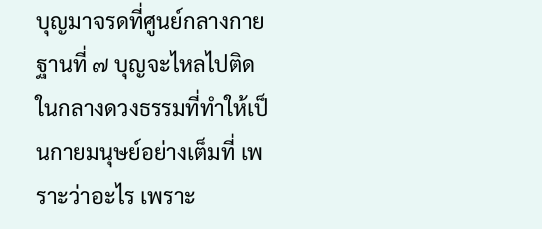บุญมาจรดที่ศูนย์กลางกายฐานที่ ๗ บุญจะไหลไปติดในกลางดวงธรรมที่ทำให้เป็นกายมนุษย์อย่างเต็มที่ เพราะว่าอะไร เพราะ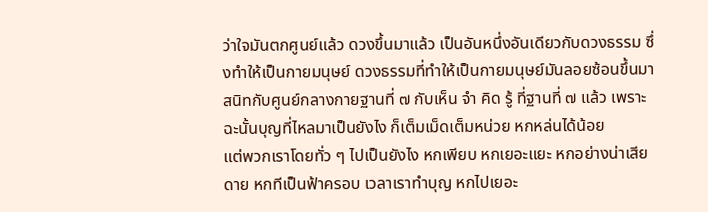ว่าใจมันตกศูนย์แล้ว ดวงขึ้นมาแล้ว เป็นอันหนึ่งอันเดียวกับดวงธรรม ซึ่งทำให้เป็นกายมนุษย์ ดวงธรรมที่ทำให้เป็นกายมนุษย์มันลอยซ้อนขึ้นมาสนิทกับศูนย์กลางกายฐานที่ ๗ กับเห็น จำ คิด รู้ ที่ฐานที่ ๗ แล้ว เพราะฉะนั้นบุญที่ไหลมาเป็นยังไง ก็เต็มเม็ดเต็มหน่วย หกหล่นได้น้อย
แต่พวกเราโดยทั่ว ๆ ไปเป็นยังไง หกเพียบ หกเยอะแยะ หกอย่างน่าเสียดาย หกทีเป็นฟ้าครอบ เวลาเราทำบุญ หกไปเยอะ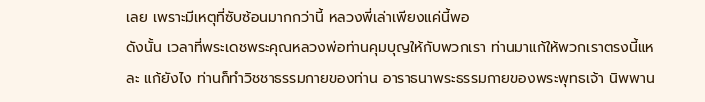เลย เพราะมีเหตุที่ซับซ้อนมากกว่านี้ หลวงพี่เล่าเพียงแค่นี้พอ
ดังนั้น เวลาที่พระเดชพระคุณหลวงพ่อท่านคุมบุญให้กับพวกเรา ท่านมาแก้ให้พวกเราตรงนี้แหละ แก้ยังไง ท่านก็ทำวิชชาธรรมกายของท่าน อาราธนาพระธรรมกายของพระพุทธเจ้า นิพพาน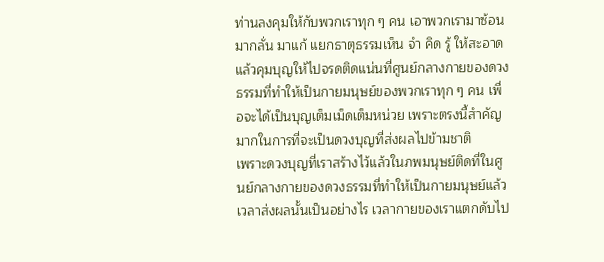ท่านลงคุมให้กับพวกเราทุก ๆ คน เอาพวกเรามาซ้อน มากลั่น มาแก้ แยกธาตุธรรมเห็น จำ คิด รู้ ให้สะอาด แล้วคุมบุญให้ไปจรดติดแน่นที่ศูนย์กลางกายของดวงธรรมที่ทำให้เป็นกายมนุษย์ของพวกเราทุก ๆ คน เพื่อจะได้เป็นบุญเต็มเม็ดเต็มหน่วย เพราะตรงนี้สำคัญมากในการที่จะเป็นดวงบุญที่ส่งผลไปข้ามชาติ
เพราะดวงบุญที่เราสร้างไว้แล้วในภพมนุษย์ติดที่ในศูนย์กลางกายของดวงธรรมที่ทำให้เป็นกายมนุษย์แล้ว เวลาส่งผลนั้นเป็นอย่างไร เวลากายของเราแตกดับไป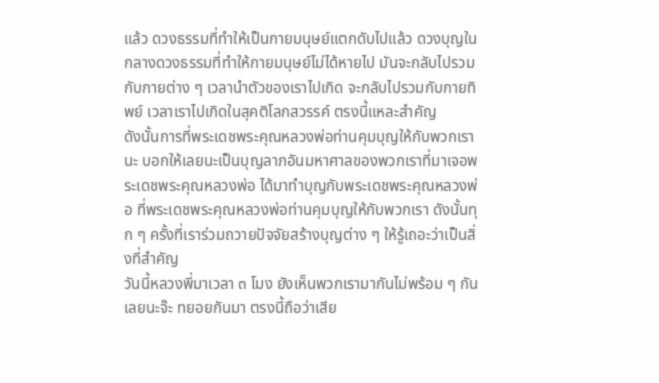แล้ว ดวงธรรมที่ทำให้เป็นกายมนุษย์แตกดับไปแล้ว ดวงบุญในกลางดวงธรรมที่ทำให้กายมนุษย์ไม่ได้หายไป มันจะกลับไปรวมกับกายต่าง ๆ เวลานำตัวของเราไปเกิด จะกลับไปรวมกับกายทิพย์ เวลาเราไปเกิดในสุคติโลกสวรรค์ ตรงนี้แหละสำคัญ
ดังนั้นการที่พระเดชพระคุณหลวงพ่อท่านคุมบุญให้กับพวกเรานะ บอกให้เลยนะเป็นบุญลาภอันมหาศาลของพวกเราที่มาเจอพระเดชพระคุณหลวงพ่อ ได้มาทำบุญกับพระเดชพระคุณหลวงพ่อ ที่พระเดชพระคุณหลวงพ่อท่านคุมบุญให้กับพวกเรา ดังนั้นทุก ๆ ครั้งที่เราร่วมถวายปัจจัยสร้างบุญต่าง ๆ ให้รู้เถอะว่าเป็นสิ่งที่สำคัญ
วันนี้หลวงพี่มาเวลา ๓ โมง ยังเห็นพวกเรามากันไม่พร้อม ๆ กันเลยนะจ๊ะ ทยอยกันมา ตรงนี้ถือว่าเสีย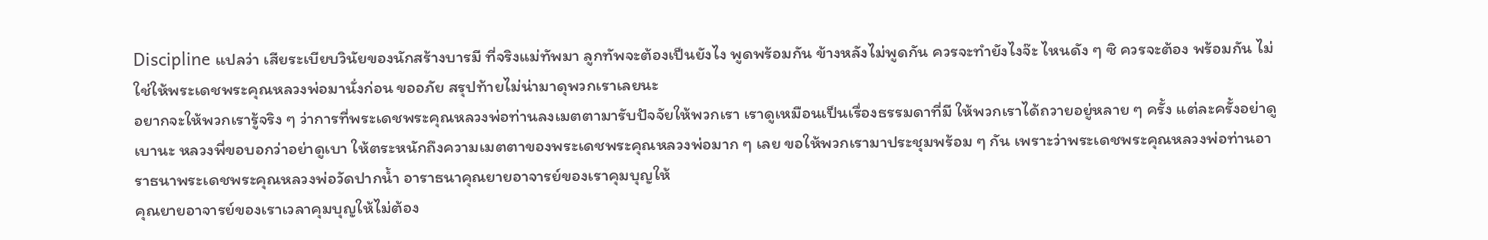Discipline แปลว่า เสียระเบียบวินัยของนักสร้างบารมี ที่จริงแม่ทัพมา ลูกทัพจะต้องเป็นยังไง พูดพร้อมกัน ข้างหลังไม่พูดกัน ควรจะทำยังไงจ๊ะ ไหนดัง ๆ ซิ ควรจะต้อง พร้อมกัน ไม่ใช่ให้พระเดชพระคุณหลวงพ่อมานั่งก่อน ขออภัย สรุปท้ายไม่น่ามาดุพวกเราเลยนะ
อยากจะให้พวกเรารู้จริง ๆ ว่าการที่พระเดชพระคุณหลวงพ่อท่านลงเมตตามารับปัจจัยให้พวกเรา เราดูเหมือนเป็นเรื่องธรรมดาที่มี ให้พวกเราได้ถวายอยู่หลาย ๆ ครั้ง แต่ละครั้งอย่าดูเบานะ หลวงพี่ขอบอกว่าอย่าดูเบา ให้ตระหนักถึงความเมตตาของพระเดชพระคุณหลวงพ่อมาก ๆ เลย ขอให้พวกเรามาประชุมพร้อม ๆ กัน เพราะว่าพระเดชพระคุณหลวงพ่อท่านอาราธนาพระเดชพระคุณหลวงพ่อวัดปากน้ำ อาราธนาคุณยายอาจารย์ของเราคุมบุญให้
คุณยายอาจารย์ของเราเวลาคุมบุญให้ไม่ต้อง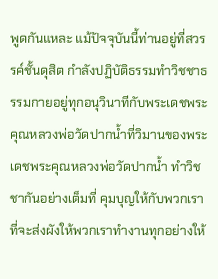พูดกันแหละ แม้ปัจจุบันนี้ท่านอยู่ที่สวรรค์ชั้นดุสิต กำลังปฏิบัติธรรมทำวิชชาธรรมกายอยู่ทุกอนุวินาทีกับพระเดชพระคุณหลวงพ่อวัดปากน้ำที่วิมานของพระเดชพระคุณหลวงพ่อวัดปากน้ำ ทำวิชชากันอย่างเต็มที่ คุมบุญให้กับพวกเรา ที่จะส่งผังให้พวกเราทำงานทุกอย่างให้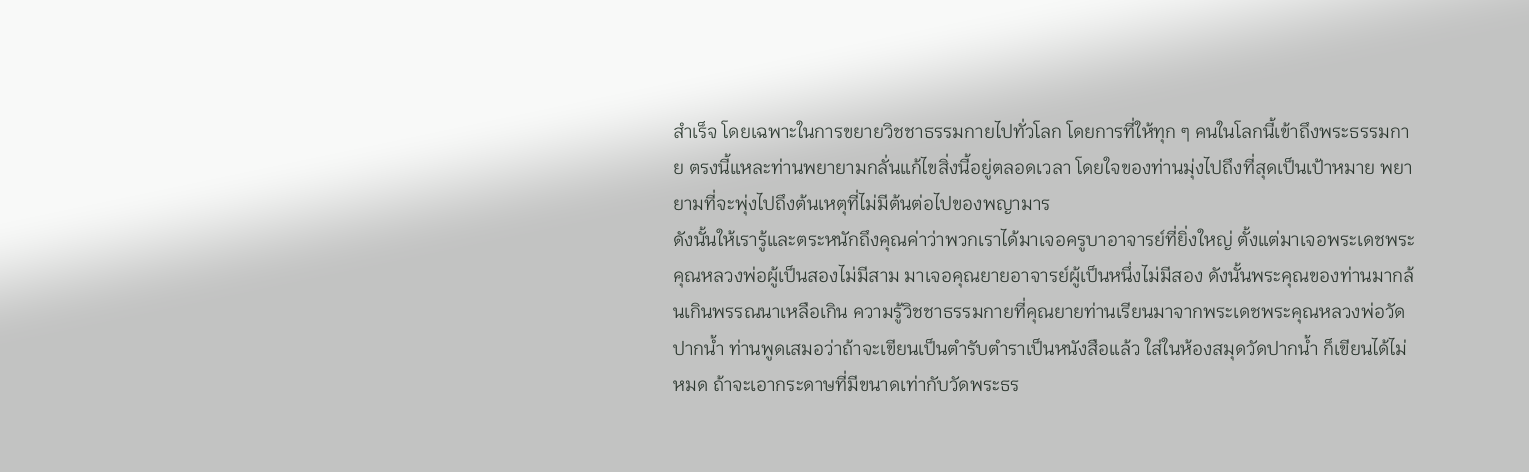สำเร็จ โดยเฉพาะในการขยายวิชชาธรรมกายไปทั่วโลก โดยการที่ให้ทุก ๆ คนในโลกนี้เข้าถึงพระธรรมกาย ตรงนี้แหละท่านพยายามกลั่นแก้ไขสิ่งนี้อยู่ตลอดเวลา โดยใจของท่านมุ่งไปถึงที่สุดเป็นเป้าหมาย พยายามที่จะพุ่งไปถึงต้นเหตุที่ไม่มีต้นต่อไปของพญามาร
ดังนั้นให้เรารู้และตระหนักถึงคุณค่าว่าพวกเราได้มาเจอครูบาอาจารย์ที่ยิ่งใหญ่ ตั้งแต่มาเจอพระเดชพระคุณหลวงพ่อผู้เป็นสองไม่มีสาม มาเจอคุณยายอาจารย์ผู้เป็นหนึ่งไม่มีสอง ดังนั้นพระคุณของท่านมากล้นเกินพรรณนาเหลือเกิน ความรู้วิชชาธรรมกายที่คุณยายท่านเรียนมาจากพระเดชพระคุณหลวงพ่อวัดปากน้ำ ท่านพูดเสมอว่าถ้าจะเขียนเป็นตำรับตำราเป็นหนังสือแล้ว ใส่ในห้องสมุดวัดปากน้ำ ก็เขียนได้ไม่หมด ถ้าจะเอากระดาษที่มีขนาดเท่ากับวัดพระธร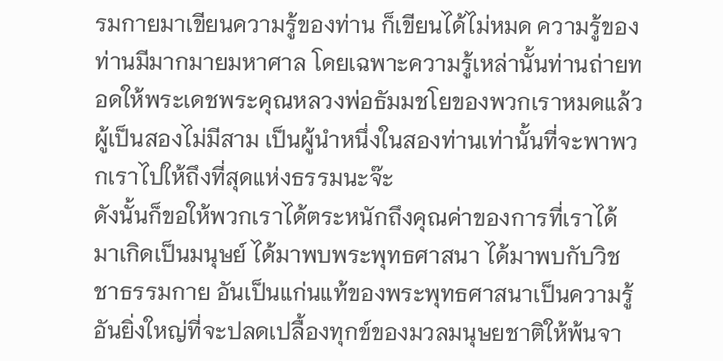รมกายมาเขียนความรู้ของท่าน ก็เขียนได้ไม่หมด ความรู้ของท่านมีมากมายมหาศาล โดยเฉพาะความรู้เหล่านั้นท่านถ่ายทอดให้พระเดชพระคุณหลวงพ่อธัมมชโยของพวกเราหมดแล้ว ผู้เป็นสองไม่มีสาม เป็นผู้นำหนึ่งในสองท่านเท่านั้นที่จะพาพวกเราไปให้ถึงที่สุดแห่งธรรมนะจ๊ะ
ดังนั้นก็ขอให้พวกเราได้ตระหนักถึงคุณค่าของการที่เราได้มาเกิดเป็นมนุษย์ ได้มาพบพระพุทธศาสนา ได้มาพบกับวิชชาธรรมกาย อันเป็นแก่นแท้ของพระพุทธศาสนาเป็นความรู้อันยิ่งใหญ่ที่จะปลดเปลื้องทุกข์ของมวลมนุษยชาติให้พ้นจา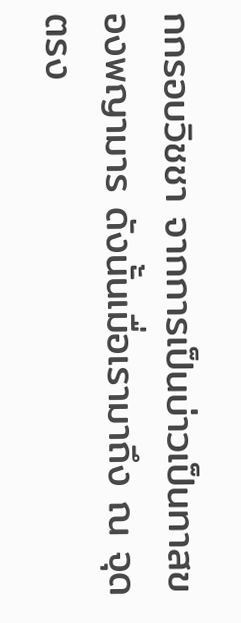กกรอบวิชชา จากการเป็นบ่าวเป็นทาสของพญามาร ดังนั้นเมื่อเรามาถึง ณ จุดตรง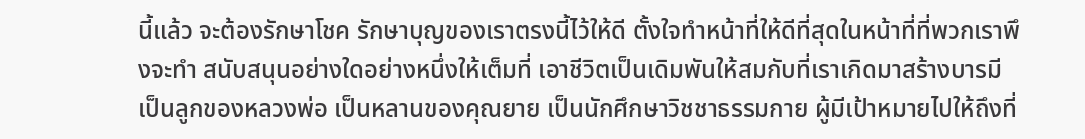นี้แล้ว จะต้องรักษาโชค รักษาบุญของเราตรงนี้ไว้ให้ดี ตั้งใจทำหน้าที่ให้ดีที่สุดในหน้าที่ที่พวกเราพึงจะทำ สนับสนุนอย่างใดอย่างหนึ่งให้เต็มที่ เอาชีวิตเป็นเดิมพันให้สมกับที่เราเกิดมาสร้างบารมี เป็นลูกของหลวงพ่อ เป็นหลานของคุณยาย เป็นนักศึกษาวิชชาธรรมกาย ผู้มีเป้าหมายไปให้ถึงที่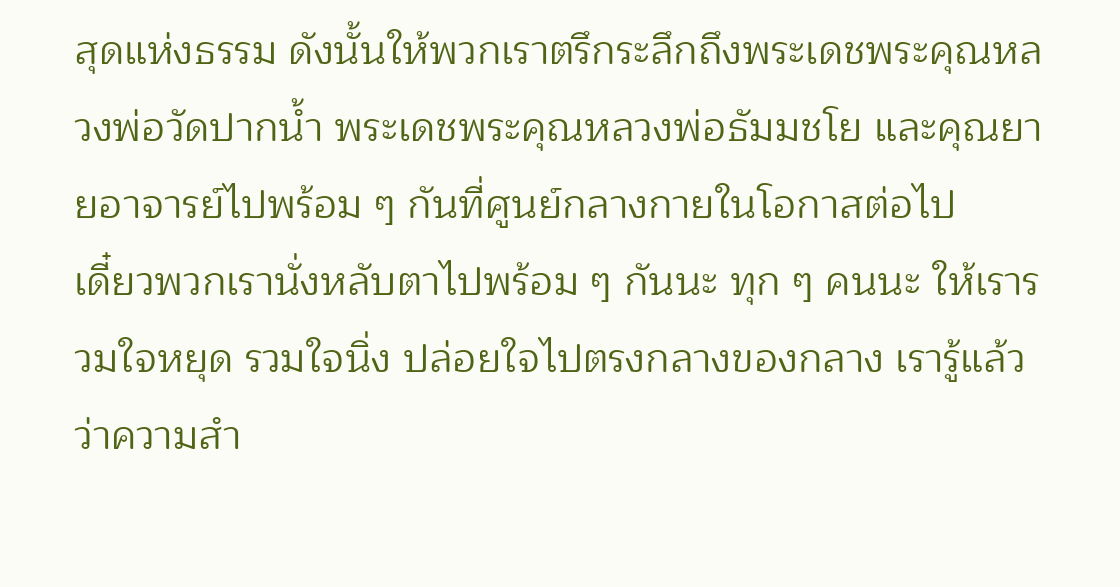สุดแห่งธรรม ดังนั้นให้พวกเราตรึกระลึกถึงพระเดชพระคุณหลวงพ่อวัดปากน้ำ พระเดชพระคุณหลวงพ่อธัมมชโย และคุณยายอาจารย์ไปพร้อม ๆ กันที่ศูนย์กลางกายในโอกาสต่อไป
เดี๋ยวพวกเรานั่งหลับตาไปพร้อม ๆ กันนะ ทุก ๆ คนนะ ให้เรารวมใจหยุด รวมใจนิ่ง ปล่อยใจไปตรงกลางของกลาง เรารู้แล้วว่าความสำ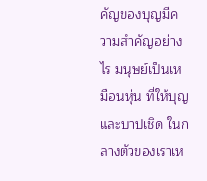คัญของบุญมีความสำคัญอย่างไร มนุษย์เป็นเหมือนหุ่น ที่ให้บุญและบาปเชิด ในกลางตัวของเราเห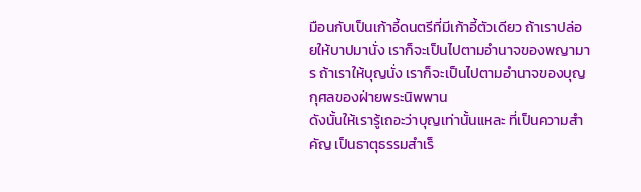มือนกับเป็นเก้าอี้ดนตรีที่มีเก้าอี้ตัวเดียว ถ้าเราปล่อยให้บาปมานั่ง เราก็จะเป็นไปตามอำนาจของพญามาร ถ้าเราให้บุญนั่ง เราก็จะเป็นไปตามอำนาจของบุญกุศลของฝ่ายพระนิพพาน
ดังนั้นให้เรารู้เถอะว่าบุญเท่านั้นแหละ ที่เป็นความสำคัญ เป็นธาตุธรรมสำเร็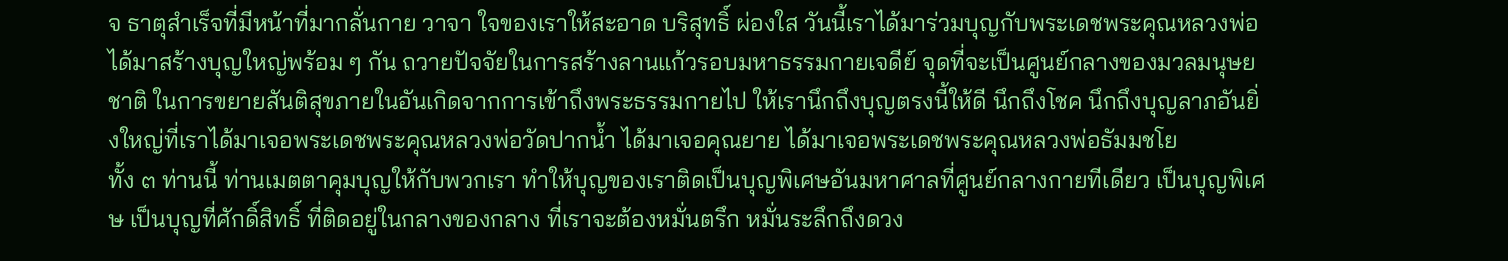จ ธาตุสำเร็จที่มีหน้าที่มากลั่นกาย วาจา ใจของเราให้สะอาด บริสุทธิ์ ผ่องใส วันนี้เราได้มาร่วมบุญกับพระเดชพระคุณหลวงพ่อ ได้มาสร้างบุญใหญ่พร้อม ๆ กัน ถวายปัจจัยในการสร้างลานแก้วรอบมหาธรรมกายเจดีย์ จุดที่จะเป็นศูนย์กลางของมวลมนุษยชาติ ในการขยายสันติสุขภายในอันเกิดจากการเข้าถึงพระธรรมกายไป ให้เรานึกถึงบุญตรงนี้ให้ดี นึกถึงโชค นึกถึงบุญลาภอันยิ่งใหญ่ที่เราได้มาเจอพระเดชพระคุณหลวงพ่อวัดปากน้ำ ได้มาเจอคุณยาย ได้มาเจอพระเดชพระคุณหลวงพ่อธัมมชโย
ทั้ง ๓ ท่านนี้ ท่านเมตตาคุมบุญให้กับพวกเรา ทำให้บุญของเราติดเป็นบุญพิเศษอันมหาศาลที่ศูนย์กลางกายทีเดียว เป็นบุญพิเศษ เป็นบุญที่ศักดิ์สิทธิ์ ที่ติดอยู่ในกลางของกลาง ที่เราจะต้องหมั่นตรึก หมั่นระลึกถึงดวง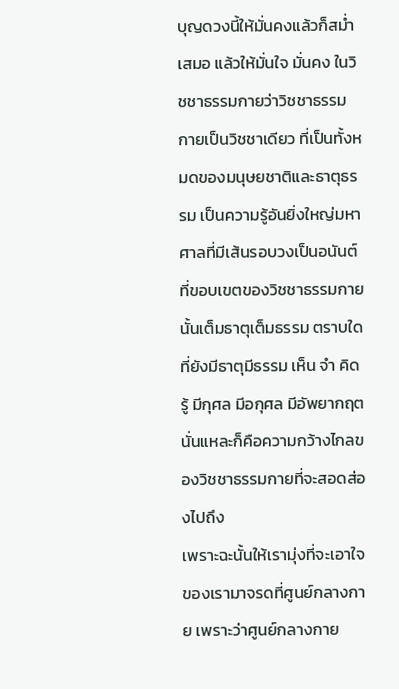บุญดวงนี้ให้มั่นคงแล้วก็สม่ำเสมอ แล้วให้มั่นใจ มั่นคง ในวิชชาธรรมกายว่าวิชชาธรรมกายเป็นวิชชาเดียว ที่เป็นทั้งหมดของมนุษยชาติและธาตุธรรม เป็นความรู้อันยิ่งใหญ่มหาศาลที่มีเส้นรอบวงเป็นอนันต์ ที่ขอบเขตของวิชชาธรรมกายนั้นเต็มธาตุเต็มธรรม ตราบใดที่ยังมีธาตุมีธรรม เห็น จำ คิด รู้ มีกุศล มีอกุศล มีอัพยากฤต นั่นแหละก็คือความกว้างไกลของวิชชาธรรมกายที่จะสอดส่องไปถึง
เพราะฉะนั้นให้เรามุ่งที่จะเอาใจของเรามาจรดที่ศูนย์กลางกาย เพราะว่าศูนย์กลางกาย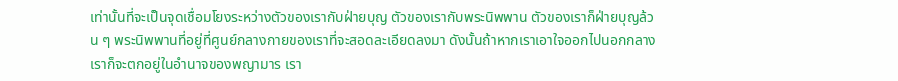เท่านั้นที่จะเป็นจุดเชื่อมโยงระหว่างตัวของเรากับฝ่ายบุญ ตัวของเรากับพระนิพพาน ตัวของเราก็ฝ่ายบุญล้วน ๆ พระนิพพานที่อยู่ที่ศูนย์กลางกายของเราที่จะสอดละเอียดลงมา ดังนั้นถ้าหากเราเอาใจออกไปนอกกลาง เราก็จะตกอยู่ในอำนาจของพญามาร เรา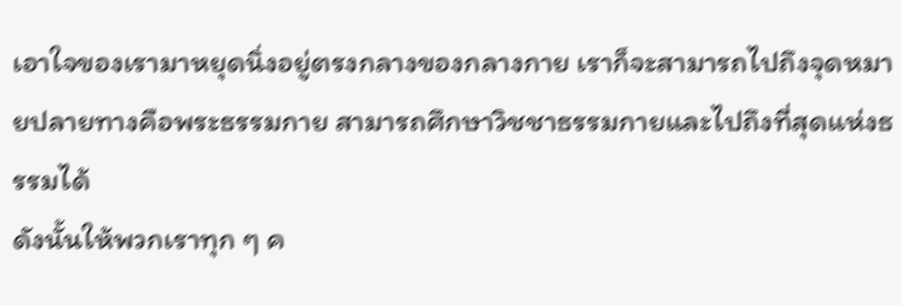เอาใจของเรามาหยุดนิ่งอยู่ตรงกลางของกลางกาย เราก็จะสามารถไปถึงจุดหมายปลายทางคือพระธรรมกาย สามารถศึกษาวิชชาธรรมกายและไปถึงที่สุดแห่งธรรมได้
ดังนั้นให้พวกเราทุก ๆ ค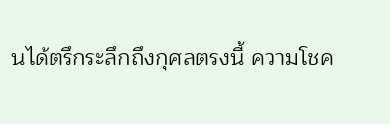นได้ตรึกระลึกถึงกุศลตรงนี้ ความโชค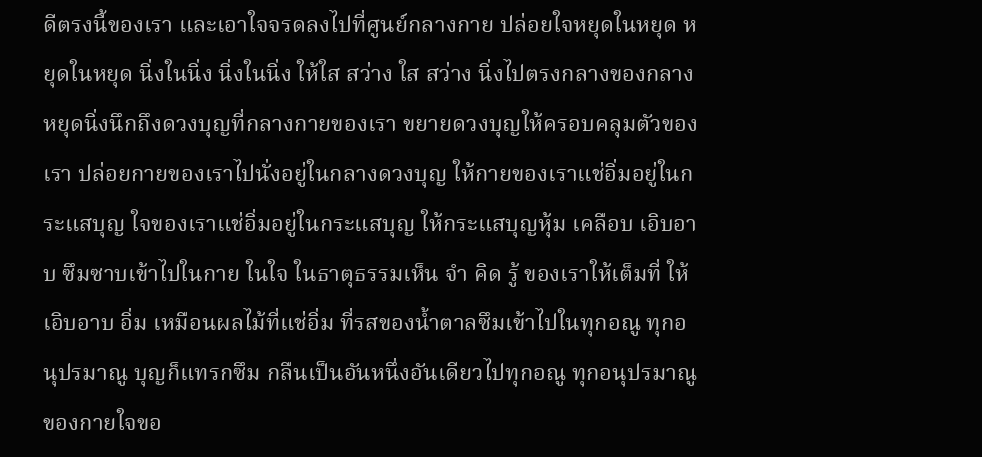ดีตรงนี้ของเรา และเอาใจจรดลงไปที่ศูนย์กลางกาย ปล่อยใจหยุดในหยุด หยุดในหยุด นิ่งในนิ่ง นิ่งในนิ่ง ให้ใส สว่าง ใส สว่าง นิ่งไปตรงกลางของกลาง หยุดนิ่งนึกถึงดวงบุญที่กลางกายของเรา ขยายดวงบุญให้ครอบคลุมตัวของเรา ปล่อยกายของเราไปนั่งอยู่ในกลางดวงบุญ ให้กายของเราแช่อิ่มอยู่ในกระแสบุญ ใจของเราแช่อิ่มอยู่ในกระแสบุญ ให้กระแสบุญหุ้ม เคลือบ เอิบอาบ ซึมซาบเข้าไปในกาย ในใจ ในธาตุธรรมเห็น จำ คิด รู้ ของเราให้เต็มที่ ให้เอิบอาบ อิ่ม เหมือนผลไม้ที่แช่อิ่ม ที่รสของน้ำตาลซึมเข้าไปในทุกอณู ทุกอนุปรมาณู บุญก็แทรกซึม กลืนเป็นอันหนึ่งอันเดียวไปทุกอณู ทุกอนุปรมาณูของกายใจขอ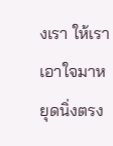งเรา ให้เราเอาใจมาหยุดนิ่งตรง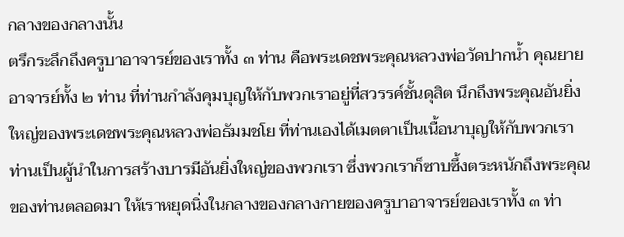กลางของกลางนั้น
ตรึกระลึกถึงครูบาอาจารย์ของเราทั้ง ๓ ท่าน คือพระเดชพระคุณหลวงพ่อวัดปากน้ำ คุณยายอาจารย์ทั้ง ๒ ท่าน ที่ท่านกำลังคุมบุญให้กับพวกเราอยู่ที่สวรรค์ชั้นดุสิต นึกถึงพระคุณอันยิ่งใหญ่ของพระเดชพระคุณหลวงพ่อธัมมชโย ที่ท่านเองได้เมตตาเป็นเนื้อนาบุญให้กับพวกเรา ท่านเป็นผู้นำในการสร้างบารมีอันยิ่งใหญ่ของพวกเรา ซึ่งพวกเราก็ซาบซึ้งตระหนักถึงพระคุณของท่านตลอดมา ให้เราหยุดนิ่งในกลางของกลางกายของครูบาอาจารย์ของเราทั้ง ๓ ท่า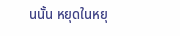นนั้น หยุดในหยุ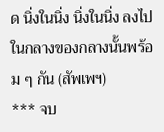ด นิ่งในนิ่ง นิ่งในนิ่ง ลงไปในกลางของกลางนั้นพร้อม ๆ กัน (สัพเพฯ)
*** จบ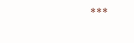***